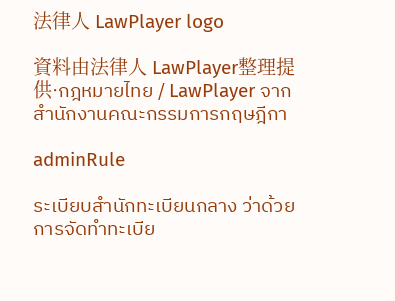法律人 LawPlayer logo

資料由法律人 LawPlayer整理提供·กฎหมายไทย / LawPlayer จากสำนักงานคณะกรรมการกฤษฎีกา

adminRule

ระเบียบสำนักทะเบียนกลาง ว่าด้วยการจัดทำทะเบีย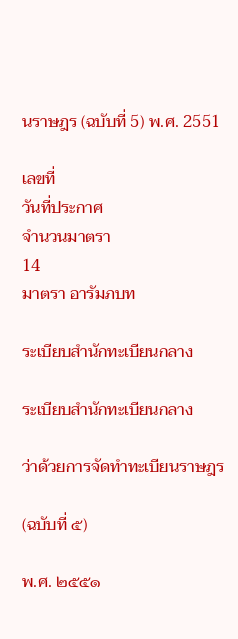นราษฎร (ฉบับที่ 5) พ.ศ. 2551

เลขที่
วันที่ประกาศ
จำนวนมาตรา
14
มาตรา อารัมภบท

ระเบียบสำนักทะเบียนกลาง

ระเบียบสำนักทะเบียนกลาง

ว่าด้วยการจัดทำทะเบียนราษฎร

(ฉบับที่ ๕)

พ.ศ. ๒๕๕๑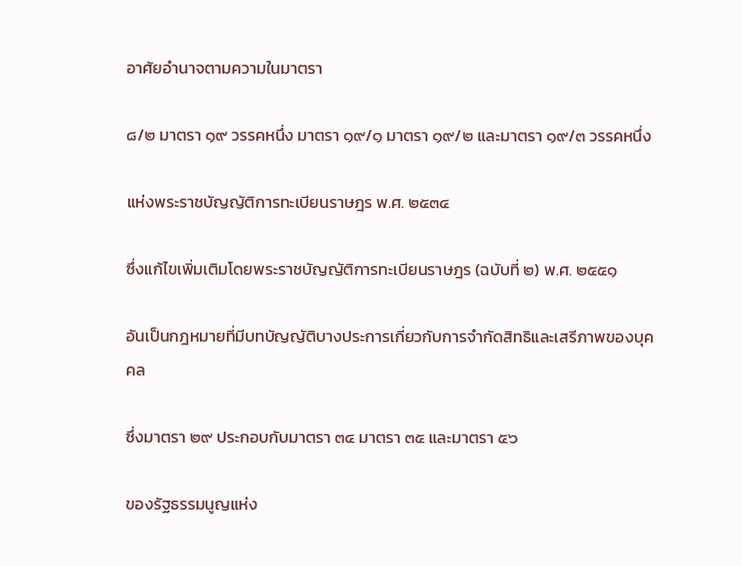อาศัยอำนาจตามความในมาตรา

๘/๒ มาตรา ๑๙ วรรคหนึ่ง มาตรา ๑๙/๑ มาตรา ๑๙/๒ และมาตรา ๑๙/๓ วรรคหนึ่ง

แห่งพระราชบัญญัติการทะเบียนราษฎร พ.ศ. ๒๕๓๔

ซึ่งแก้ไขเพิ่มเติมโดยพระราชบัญญัติการทะเบียนราษฎร (ฉบับที่ ๒) พ.ศ. ๒๕๕๑

อันเป็นกฎหมายที่มีบทบัญญัติบางประการเกี่ยวกับการจำกัดสิทธิและเสรีภาพของบุคคล

ซึ่งมาตรา ๒๙ ประกอบกับมาตรา ๓๔ มาตรา ๓๕ และมาตรา ๕๖

ของรัฐธรรมนูญแห่ง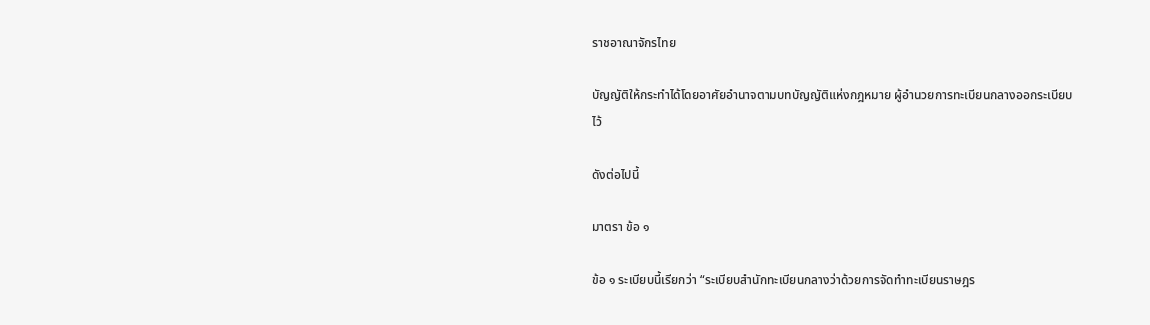ราชอาณาจักรไทย

บัญญัติให้กระทำได้โดยอาศัยอำนาจตามบทบัญญัติแห่งกฎหมาย ผู้อำนวยการทะเบียนกลางออกระเบียบไว้

ดังต่อไปนี้

มาตรา ข้อ ๑

ข้อ ๑ ระเบียบนี้เรียกว่า “ระเบียบสำนักทะเบียนกลางว่าด้วยการจัดทำทะเบียนราษฎร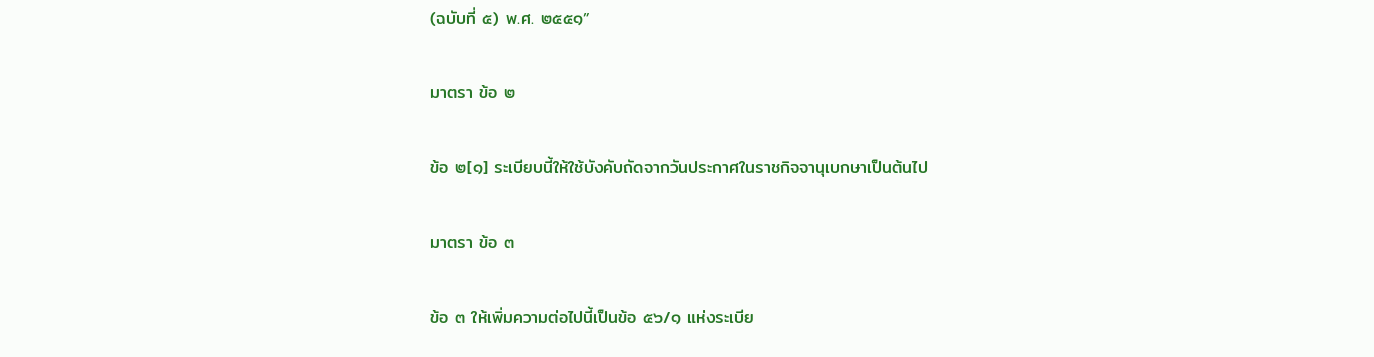(ฉบับที่ ๕) พ.ศ. ๒๕๕๑”

มาตรา ข้อ ๒

ข้อ ๒[๑] ระเบียบนี้ให้ใช้บังคับถัดจากวันประกาศในราชกิจจานุเบกษาเป็นต้นไป

มาตรา ข้อ ๓

ข้อ ๓ ให้เพิ่มความต่อไปนี้เป็นข้อ ๕๖/๑ แห่งระเบีย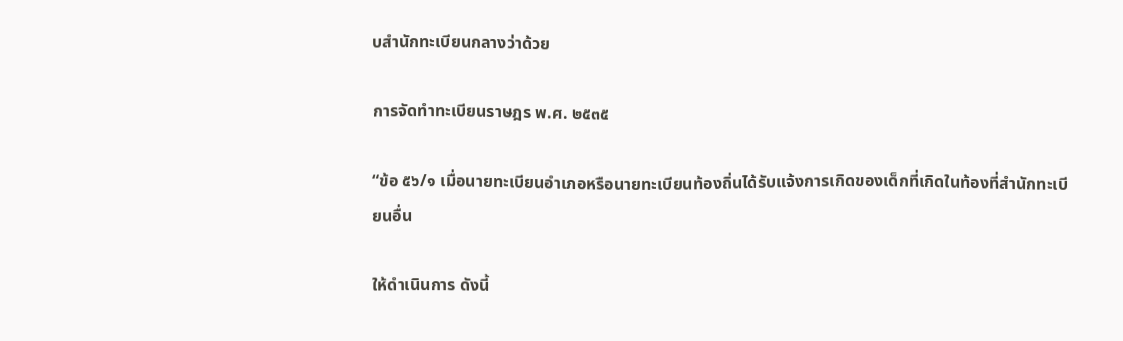บสำนักทะเบียนกลางว่าด้วย

การจัดทำทะเบียนราษฎร พ.ศ. ๒๕๓๕

“ข้อ ๕๖/๑ เมื่อนายทะเบียนอำเภอหรือนายทะเบียนท้องถิ่นได้รับแจ้งการเกิดของเด็กที่เกิดในท้องที่สำนักทะเบียนอื่น

ให้ดำเนินการ ดังนี้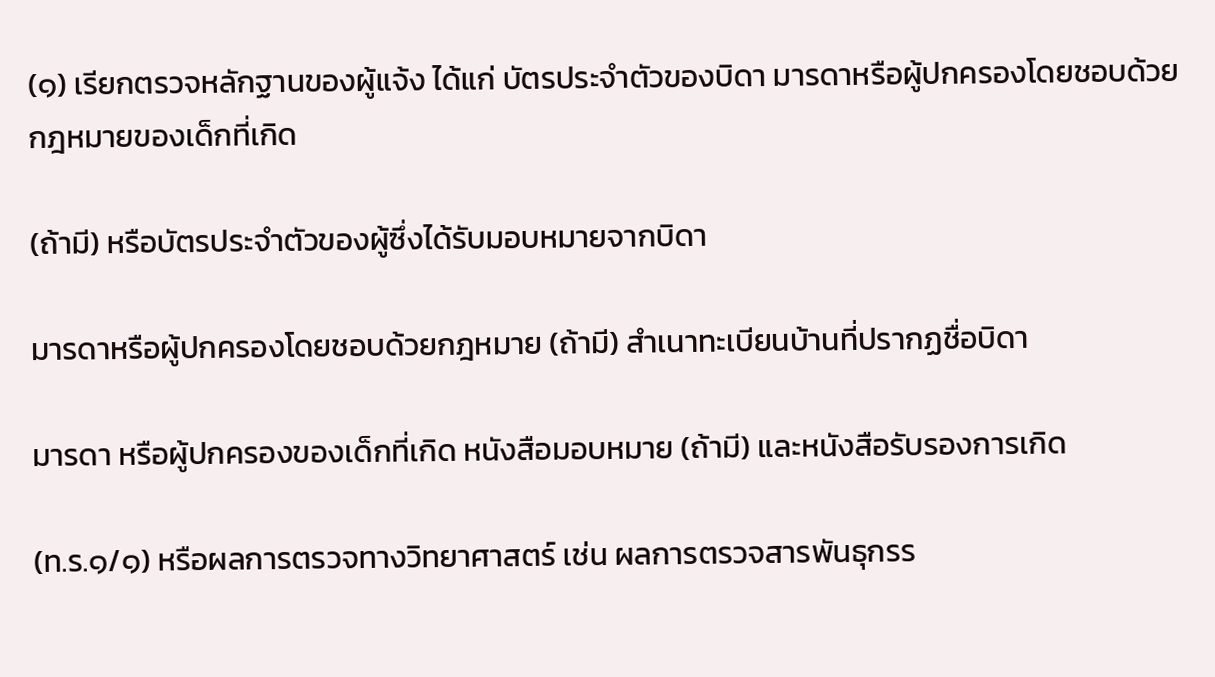(๑) เรียกตรวจหลักฐานของผู้แจ้ง ได้แก่ บัตรประจำตัวของบิดา มารดาหรือผู้ปกครองโดยชอบด้วยกฎหมายของเด็กที่เกิด

(ถ้ามี) หรือบัตรประจำตัวของผู้ซึ่งได้รับมอบหมายจากบิดา

มารดาหรือผู้ปกครองโดยชอบด้วยกฎหมาย (ถ้ามี) สำเนาทะเบียนบ้านที่ปรากฏชื่อบิดา

มารดา หรือผู้ปกครองของเด็กที่เกิด หนังสือมอบหมาย (ถ้ามี) และหนังสือรับรองการเกิด

(ท.ร.๑/๑) หรือผลการตรวจทางวิทยาศาสตร์ เช่น ผลการตรวจสารพันธุกรร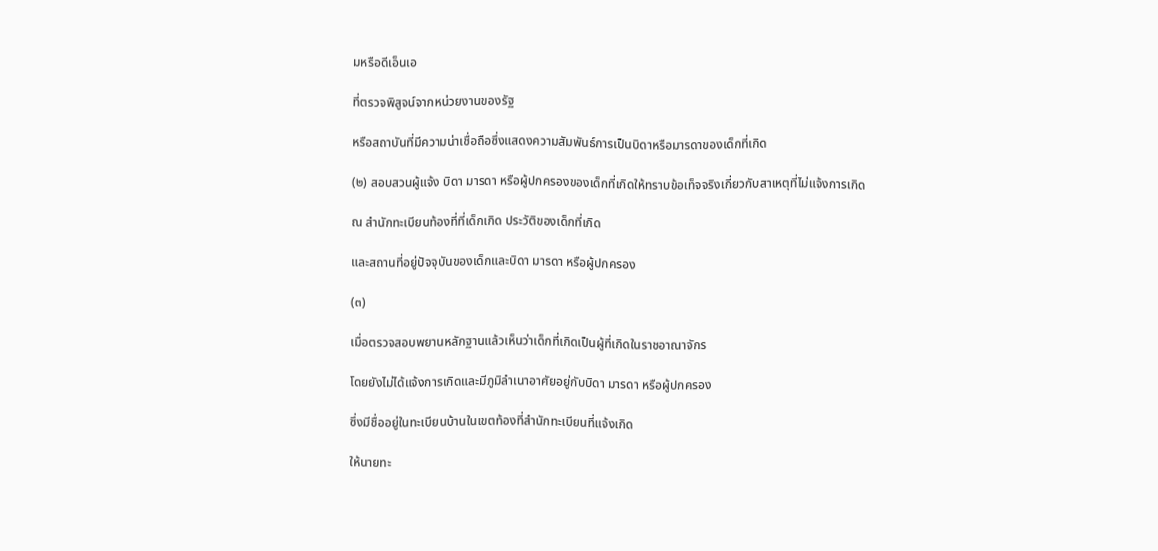มหรือดีเอ็นเอ

ที่ตรวจพิสูจน์จากหน่วยงานของรัฐ

หรือสถาบันที่มีความน่าเชื่อถือซึ่งแสดงความสัมพันธ์การเป็นบิดาหรือมารดาของเด็กที่เกิด

(๒) สอบสวนผู้แจ้ง บิดา มารดา หรือผู้ปกครองของเด็กที่เกิดให้ทราบข้อเท็จจริงเกี่ยวกับสาเหตุที่ไม่แจ้งการเกิด

ณ สำนักทะเบียนท้องที่ที่เด็กเกิด ประวัติของเด็กที่เกิด

และสถานที่อยู่ปัจจุบันของเด็กและบิดา มารดา หรือผู้ปกครอง

(๓)

เมื่อตรวจสอบพยานหลักฐานแล้วเห็นว่าเด็กที่เกิดเป็นผู้ที่เกิดในราชอาณาจักร

โดยยังไม่ได้แจ้งการเกิดและมีภูมิลำเนาอาศัยอยู่กับบิดา มารดา หรือผู้ปกครอง

ซึ่งมีชื่ออยู่ในทะเบียนบ้านในเขตท้องที่สำนักทะเบียนที่แจ้งเกิด

ให้นายทะ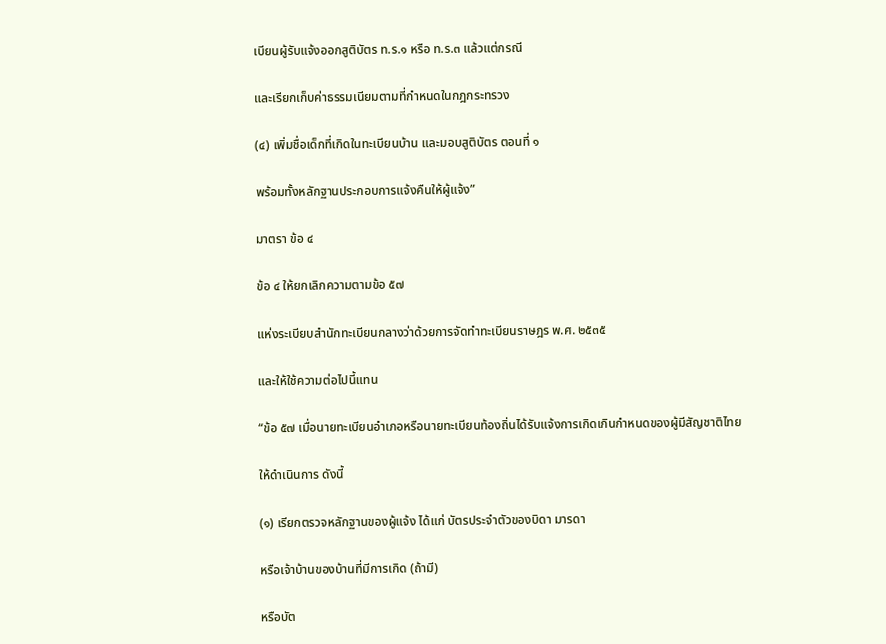เบียนผู้รับแจ้งออกสูติบัตร ท.ร.๑ หรือ ท.ร.๓ แล้วแต่กรณี

และเรียกเก็บค่าธรรมเนียมตามที่กำหนดในกฎกระทรวง

(๔) เพิ่มชื่อเด็กที่เกิดในทะเบียนบ้าน และมอบสูติบัตร ตอนที่ ๑

พร้อมทั้งหลักฐานประกอบการแจ้งคืนให้ผู้แจ้ง”

มาตรา ข้อ ๔

ข้อ ๔ ให้ยกเลิกความตามข้อ ๕๗

แห่งระเบียบสำนักทะเบียนกลางว่าด้วยการจัดทำทะเบียนราษฎร พ.ศ. ๒๕๓๕

และให้ใช้ความต่อไปนี้แทน

“ข้อ ๕๗ เมื่อนายทะเบียนอำเภอหรือนายทะเบียนท้องถิ่นได้รับแจ้งการเกิดเกินกำหนดของผู้มีสัญชาติไทย

ให้ดำเนินการ ดังนี้

(๑) เรียกตรวจหลักฐานของผู้แจ้ง ได้แก่ บัตรประจำตัวของบิดา มารดา

หรือเจ้าบ้านของบ้านที่มีการเกิด (ถ้ามี)

หรือบัต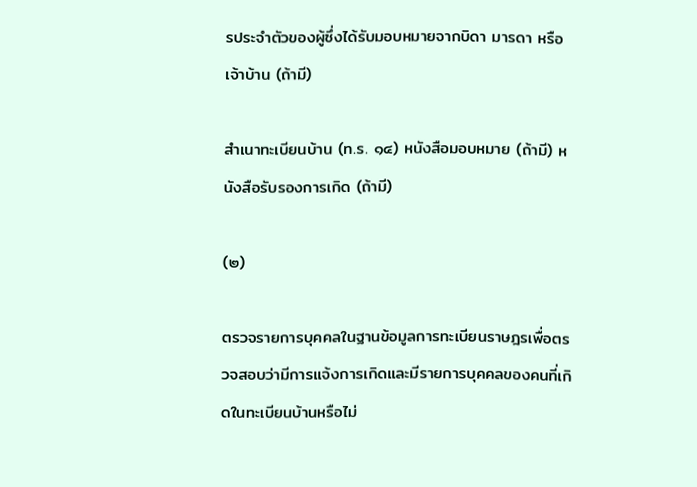รประจำตัวของผู้ซึ่งได้รับมอบหมายจากบิดา มารดา หรือเจ้าบ้าน (ถ้ามี)

สำเนาทะเบียนบ้าน (ท.ร. ๑๔) หนังสือมอบหมาย (ถ้ามี) หนังสือรับรองการเกิด (ถ้ามี)

(๒)

ตรวจรายการบุคคลในฐานข้อมูลการทะเบียนราษฎรเพื่อตรวจสอบว่ามีการแจ้งการเกิดและมีรายการบุคคลของคนที่เกิดในทะเบียนบ้านหรือไม่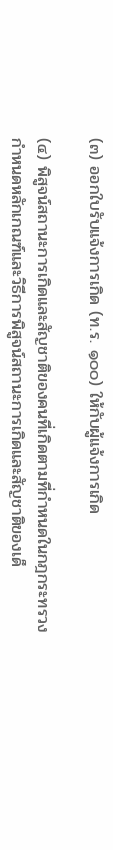(๓) ออกใบรับแจ้งการเกิด (ท.ร. ๑๐๐) ให้กับผู้แจ้งการเกิด

(๔) พิสูจน์สถานะการเกิดและสัญชาติของคนที่เกิดตามที่กำหนดในกฎกระทรวงกำหนดหลักเกณฑ์และวิธีการพิสูจน์สถานะการเกิดและสัญชาติของเด็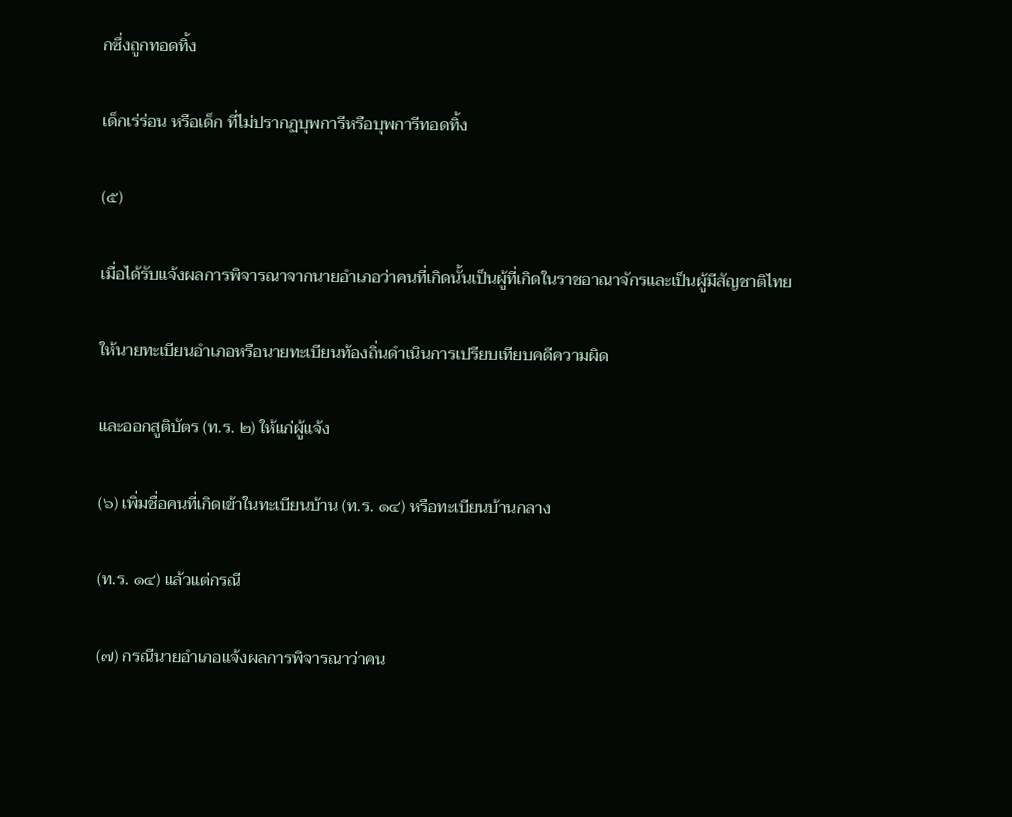กซึ่งถูกทอดทิ้ง

เด็กเร่ร่อน หรือเด็ก ที่ไม่ปรากฏบุพการีหรือบุพการีทอดทิ้ง

(๕)

เมื่อได้รับแจ้งผลการพิจารณาจากนายอำเภอว่าคนที่เกิดนั้นเป็นผู้ที่เกิดในราชอาณาจักรและเป็นผู้มีสัญชาติไทย

ให้นายทะเบียนอำเภอหรือนายทะเบียนท้องถิ่นดำเนินการเปรียบเทียบคดีความผิด

และออกสูติบัตร (ท.ร. ๒) ให้แก่ผู้แจ้ง

(๖) เพิ่มชื่อคนที่เกิดเข้าในทะเบียนบ้าน (ท.ร. ๑๔) หรือทะเบียนบ้านกลาง

(ท.ร. ๑๔) แล้วแต่กรณี

(๗) กรณีนายอำเภอแจ้งผลการพิจารณาว่าคน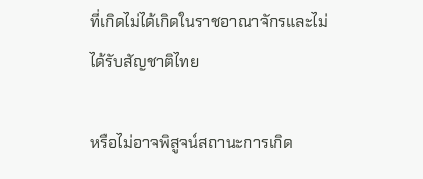ที่เกิดไม่ได้เกิดในราชอาณาจักรและไม่ได้รับสัญชาติไทย

หรือไม่อาจพิสูจน์สถานะการเกิด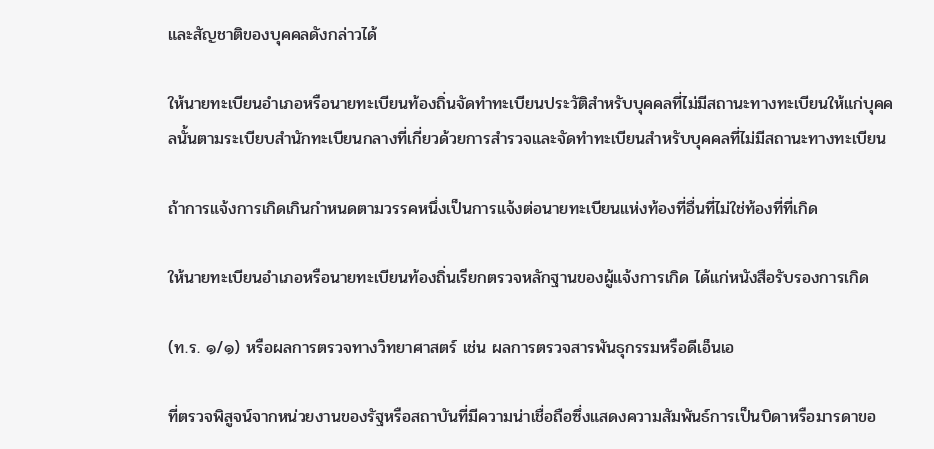และสัญชาติของบุคคลดังกล่าวได้

ให้นายทะเบียนอำเภอหรือนายทะเบียนท้องถิ่นจัดทำทะเบียนประวัติสำหรับบุคคลที่ไม่มีสถานะทางทะเบียนให้แก่บุคคลนั้นตามระเบียบสำนักทะเบียนกลางที่เกี่ยวด้วยการสำรวจและจัดทำทะเบียนสำหรับบุคคลที่ไม่มีสถานะทางทะเบียน

ถ้าการแจ้งการเกิดเกินกำหนดตามวรรคหนึ่งเป็นการแจ้งต่อนายทะเบียนแห่งท้องที่อื่นที่ไม่ใช่ท้องที่ที่เกิด

ให้นายทะเบียนอำเภอหรือนายทะเบียนท้องถิ่นเรียกตรวจหลักฐานของผู้แจ้งการเกิด ได้แก่หนังสือรับรองการเกิด

(ท.ร. ๑/๑) หรือผลการตรวจทางวิทยาศาสตร์ เช่น ผลการตรวจสารพันธุกรรมหรือดีเอ็นเอ

ที่ตรวจพิสูจน์จากหน่วยงานของรัฐหรือสถาบันที่มีความน่าเชื่อถือซึ่งแสดงความสัมพันธ์การเป็นบิดาหรือมารดาขอ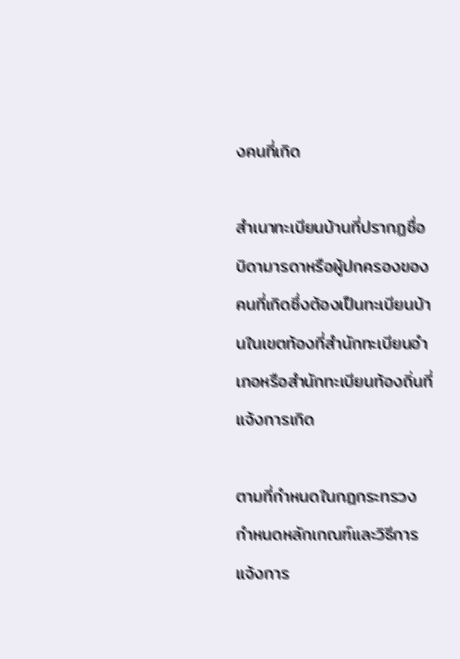งคนที่เกิด

สำเนาทะเบียนบ้านที่ปรากฏชื่อบิดามารดาหรือผู้ปกครองของคนที่เกิดซึ่งต้องเป็นทะเบียนบ้านในเขตท้องที่สำนักทะเบียนอำเภอหรือสำนักทะเบียนท้องถิ่นที่แจ้งการเกิด

ตามที่กำหนดในกฎกระทรวงกำหนดหลักเกณฑ์และวิธีการแจ้งการ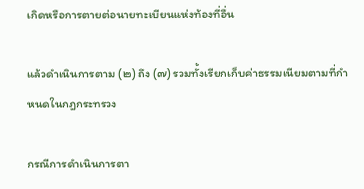เกิดหรือการตายต่อนายทะเบียนแห่งท้องที่อื่น

แล้วดำเนินการตาม (๒) ถึง (๗) รวมทั้งเรียกเก็บค่าธรรมเนียมตามที่กำหนดในกฎกระทรวง

กรณีการดำเนินการตา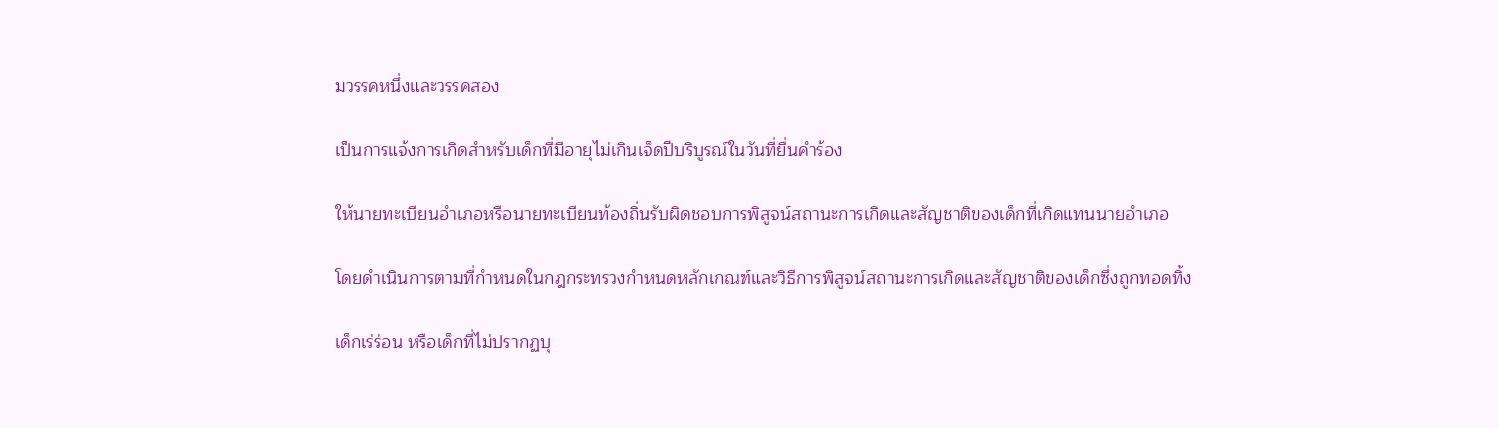มวรรคหนึ่งและวรรคสอง

เป็นการแจ้งการเกิดสำหรับเด็กที่มีอายุไม่เกินเจ็ดปีบริบูรณ์ในวันที่ยื่นคำร้อง

ให้นายทะเบียนอำเภอหรือนายทะเบียนท้องถิ่นรับผิดชอบการพิสูจน์สถานะการเกิดและสัญชาติของเด็กที่เกิดแทนนายอำเภอ

โดยดำเนินการตามที่กำหนดในกฎกระทรวงกำหนดหลักเกณฑ์และวิธีการพิสูจน์สถานะการเกิดและสัญชาติของเด็กซึ่งถูกทอดทิ้ง

เด็กเร่ร่อน หรือเด็กที่ไม่ปรากฏบุ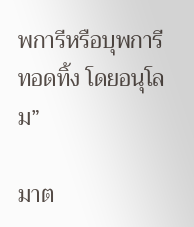พการีหรือบุพการีทอดทิ้ง โดยอนุโลม”

มาต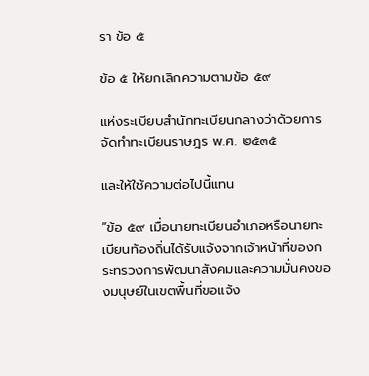รา ข้อ ๕

ข้อ ๕ ให้ยกเลิกความตามข้อ ๕๙

แห่งระเบียบสำนักทะเบียนกลางว่าด้วยการจัดทำทะเบียนราษฎร พ.ศ. ๒๕๓๕

และให้ใช้ความต่อไปนี้แทน

“ข้อ ๕๙ เมื่อนายทะเบียนอำเภอหรือนายทะเบียนท้องถิ่นได้รับแจ้งจากเจ้าหน้าที่ของกระทรวงการพัฒนาสังคมและความมั่นคงของมนุษย์ในเขตพื้นที่ขอแจ้ง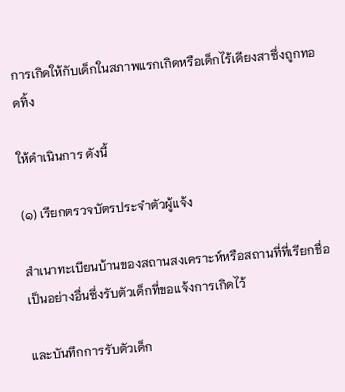การเกิดให้กับเด็กในสภาพแรกเกิดหรือเด็กไร้เดียงสาซึ่งถูกทอดทิ้ง

ให้ดำเนินการ ดังนี้

(๑) เรียกตรวจบัตรประจำตัวผู้แจ้ง

สำเนาทะเบียนบ้านของสถานสงเคราะห์หรือสถานที่ที่เรียกชื่อเป็นอย่างอื่นซึ่งรับตัวเด็กที่ขอแจ้งการเกิดไว้

และบันทึกการรับตัวเด็ก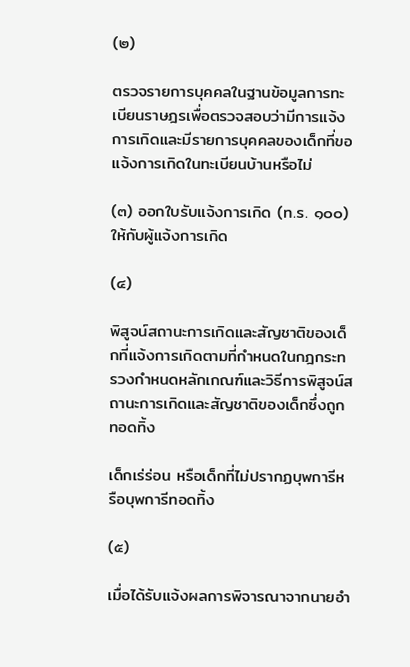(๒)

ตรวจรายการบุคคลในฐานข้อมูลการทะเบียนราษฎรเพื่อตรวจสอบว่ามีการแจ้งการเกิดและมีรายการบุคคลของเด็กที่ขอแจ้งการเกิดในทะเบียนบ้านหรือไม่

(๓) ออกใบรับแจ้งการเกิด (ท.ร. ๑๐๐) ให้กับผู้แจ้งการเกิด

(๔)

พิสูจน์สถานะการเกิดและสัญชาติของเด็กที่แจ้งการเกิดตามที่กำหนดในกฎกระทรวงกำหนดหลักเกณฑ์และวิธีการพิสูจน์สถานะการเกิดและสัญชาติของเด็กซึ่งถูกทอดทิ้ง

เด็กเร่ร่อน หรือเด็กที่ไม่ปรากฏบุพการีหรือบุพการีทอดทิ้ง

(๕)

เมื่อได้รับแจ้งผลการพิจารณาจากนายอำ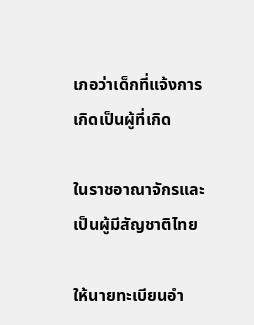เภอว่าเด็กที่แจ้งการเกิดเป็นผู้ที่เกิด

ในราชอาณาจักรและเป็นผู้มีสัญชาติไทย

ให้นายทะเบียนอำ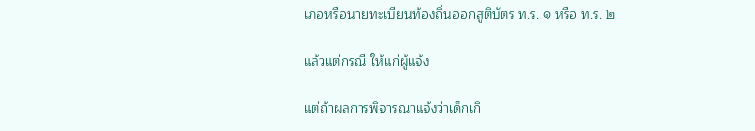เภอหรือนายทะเบียนท้องถิ่นออกสูติบัตร ท.ร. ๑ หรือ ท.ร. ๒

แล้วแต่กรณี ให้แก่ผู้แจ้ง

แต่ถ้าผลการพิจารณาแจ้งว่าเด็กเกิ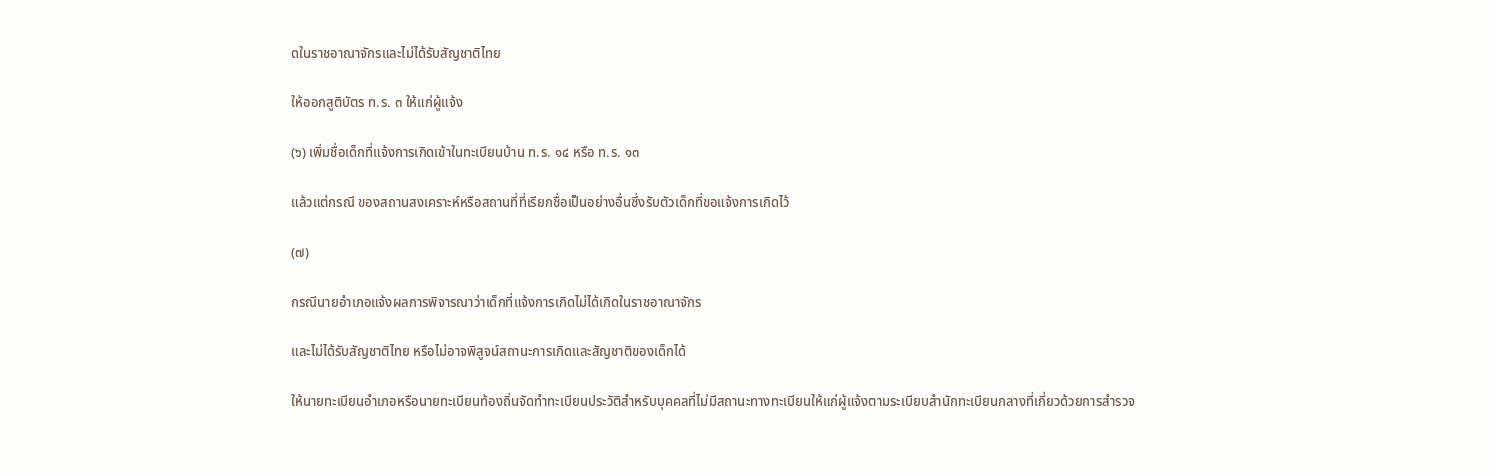ดในราชอาณาจักรและไม่ได้รับสัญชาติไทย

ให้ออกสูติบัตร ท.ร. ๓ ให้แก่ผู้แจ้ง

(๖) เพิ่มชื่อเด็กที่แจ้งการเกิดเข้าในทะเบียนบ้าน ท.ร. ๑๔ หรือ ท.ร. ๑๓

แล้วแต่กรณี ของสถานสงเคราะห์หรือสถานที่ที่เรียกชื่อเป็นอย่างอื่นซึ่งรับตัวเด็กที่ขอแจ้งการเกิดไว้

(๗)

กรณีนายอำเภอแจ้งผลการพิจารณาว่าเด็กที่แจ้งการเกิดไม่ได้เกิดในราชอาณาจักร

และไม่ได้รับสัญชาติไทย หรือไม่อาจพิสูจน์สถานะการเกิดและสัญชาติของเด็กได้

ให้นายทะเบียนอำเภอหรือนายทะเบียนท้องถิ่นจัดทำทะเบียนประวัติสำหรับบุคคลที่ไม่มีสถานะทางทะเบียนให้แก่ผู้แจ้งตามระเบียบสำนักทะเบียนกลางที่เกี่ยวด้วยการสำรวจ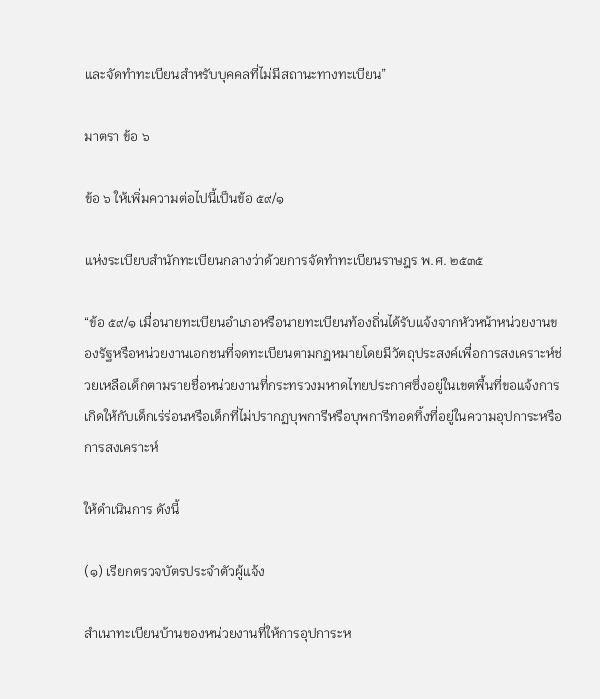และจัดทำทะเบียนสำหรับบุคคลที่ไม่มีสถานะทางทะเบียน”

มาตรา ข้อ ๖

ข้อ ๖ ให้เพิ่มความต่อไปนี้เป็นข้อ ๕๙/๑

แห่งระเบียบสำนักทะเบียนกลางว่าด้วยการจัดทำทะเบียนราษฎร พ.ศ. ๒๕๓๕

“ข้อ ๕๙/๑ เมื่อนายทะเบียนอำเภอหรือนายทะเบียนท้องถิ่นได้รับแจ้งจากหัวหน้าหน่วยงานของรัฐหรือหน่วยงานเอกชนที่จดทะเบียนตามกฎหมายโดยมีวัตถุประสงค์เพื่อการสงเคราะห์ช่วยเหลือเด็กตามรายชื่อหน่วยงานที่กระทรวงมหาดไทยประกาศซึ่งอยู่ในเขตพื้นที่ขอแจ้งการเกิดให้กับเด็กเร่ร่อนหรือเด็กที่ไม่ปรากฏบุพการีหรือบุพการีทอดทิ้งที่อยู่ในความอุปการะหรือการสงเคราะห์

ให้ดำเนินการ ดังนี้

(๑) เรียกตรวจบัตรประจำตัวผู้แจ้ง

สำเนาทะเบียนบ้านของหน่วยงานที่ให้การอุปการะห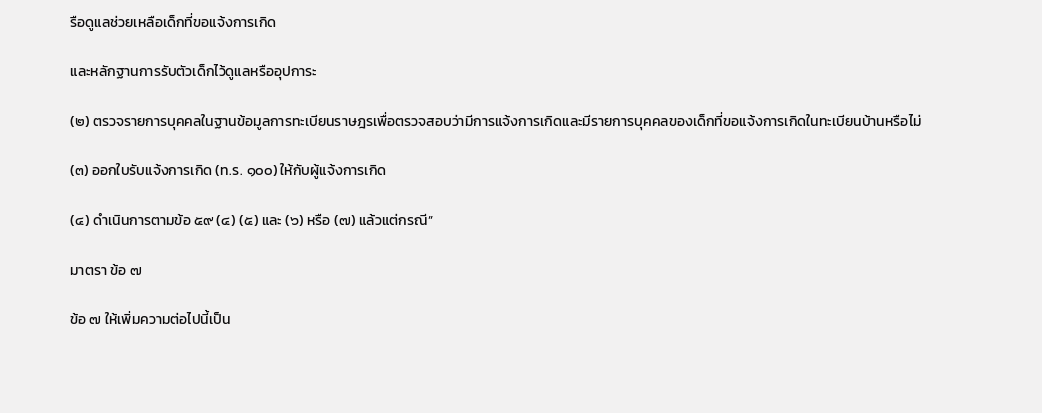รือดูแลช่วยเหลือเด็กที่ขอแจ้งการเกิด

และหลักฐานการรับตัวเด็กไว้ดูแลหรืออุปการะ

(๒) ตรวจรายการบุคคลในฐานข้อมูลการทะเบียนราษฎรเพื่อตรวจสอบว่ามีการแจ้งการเกิดและมีรายการบุคคลของเด็กที่ขอแจ้งการเกิดในทะเบียนบ้านหรือไม่

(๓) ออกใบรับแจ้งการเกิด (ท.ร. ๑๐๐) ให้กับผู้แจ้งการเกิด

(๔) ดำเนินการตามข้อ ๕๙ (๔) (๕) และ (๖) หรือ (๗) แล้วแต่กรณี”

มาตรา ข้อ ๗

ข้อ ๗ ให้เพิ่มความต่อไปนี้เป็น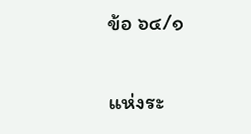ข้อ ๖๔/๑

แห่งระ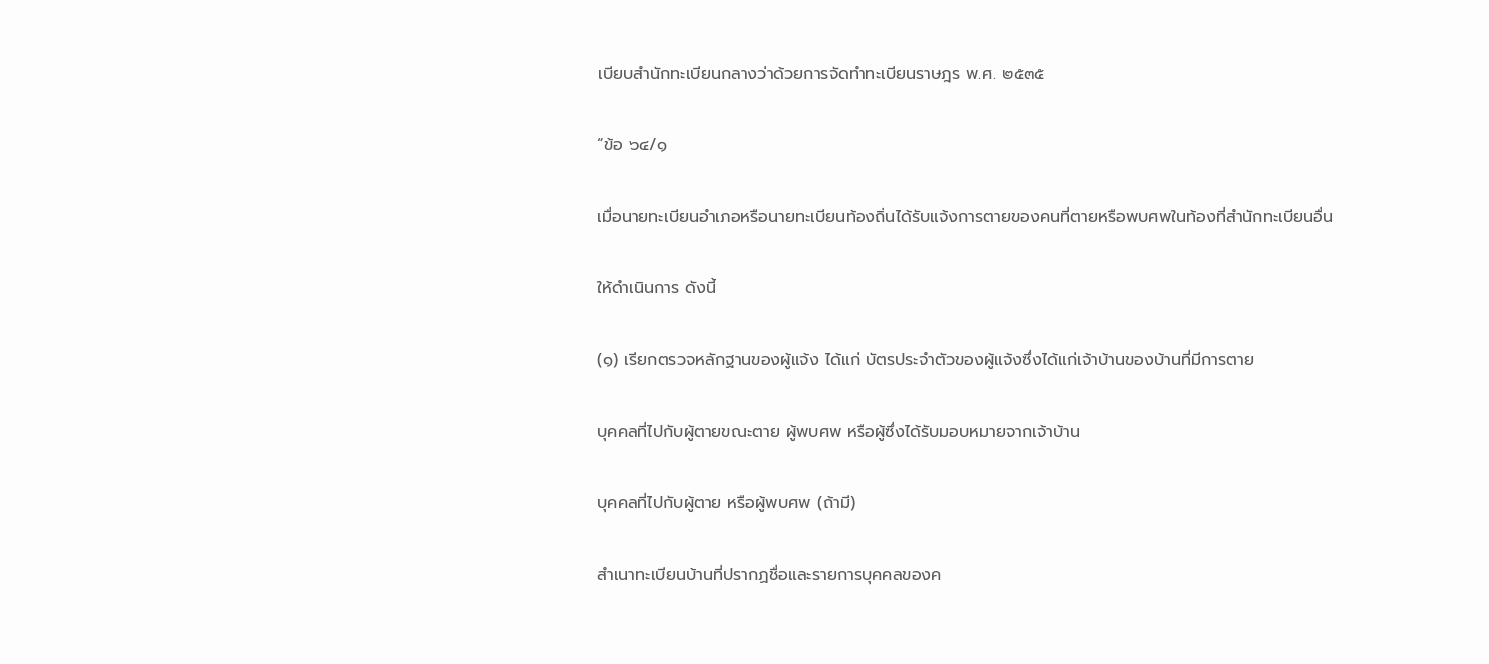เบียบสำนักทะเบียนกลางว่าด้วยการจัดทำทะเบียนราษฎร พ.ศ. ๒๕๓๕

“ข้อ ๖๔/๑

เมื่อนายทะเบียนอำเภอหรือนายทะเบียนท้องถิ่นได้รับแจ้งการตายของคนที่ตายหรือพบศพในท้องที่สำนักทะเบียนอื่น

ให้ดำเนินการ ดังนี้

(๑) เรียกตรวจหลักฐานของผู้แจ้ง ได้แก่ บัตรประจำตัวของผู้แจ้งซึ่งได้แก่เจ้าบ้านของบ้านที่มีการตาย

บุคคลที่ไปกับผู้ตายขณะตาย ผู้พบศพ หรือผู้ซึ่งได้รับมอบหมายจากเจ้าบ้าน

บุคคลที่ไปกับผู้ตาย หรือผู้พบศพ (ถ้ามี)

สำเนาทะเบียนบ้านที่ปรากฏชื่อและรายการบุคคลของค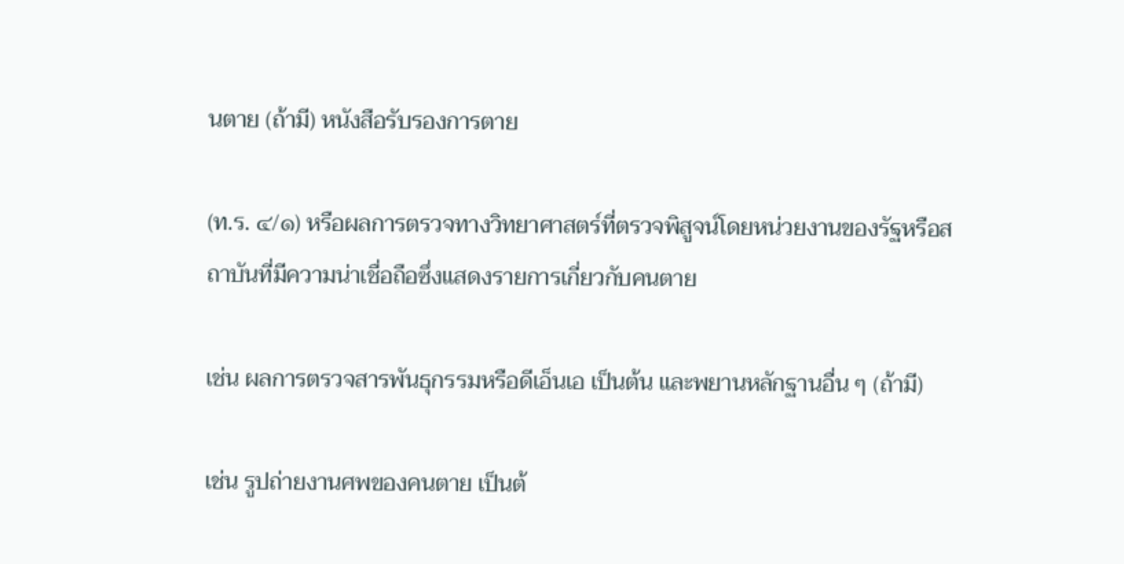นตาย (ถ้ามี) หนังสือรับรองการตาย

(ท.ร. ๔/๑) หรือผลการตรวจทางวิทยาศาสตร์ที่ตรวจพิสูจน์โดยหน่วยงานของรัฐหรือสถาบันที่มีความน่าเชื่อถือซึ่งแสดงรายการเกี่ยวกับคนตาย

เช่น ผลการตรวจสารพันธุกรรมหรือดีเอ็นเอ เป็นต้น และพยานหลักฐานอื่น ๆ (ถ้ามี)

เช่น รูปถ่ายงานศพของคนตาย เป็นต้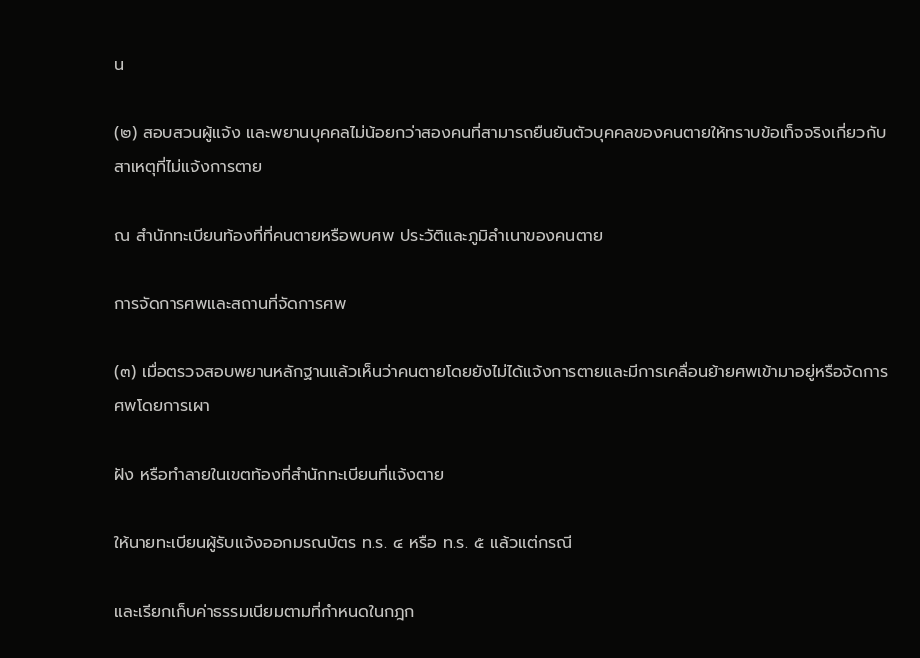น

(๒) สอบสวนผู้แจ้ง และพยานบุคคลไม่น้อยกว่าสองคนที่สามารถยืนยันตัวบุคคลของคนตายให้ทราบข้อเท็จจริงเกี่ยวกับสาเหตุที่ไม่แจ้งการตาย

ณ สำนักทะเบียนท้องที่ที่คนตายหรือพบศพ ประวัติและภูมิลำเนาของคนตาย

การจัดการศพและสถานที่จัดการศพ

(๓) เมื่อตรวจสอบพยานหลักฐานแล้วเห็นว่าคนตายโดยยังไม่ได้แจ้งการตายและมีการเคลื่อนย้ายศพเข้ามาอยู่หรือจัดการศพโดยการเผา

ฝัง หรือทำลายในเขตท้องที่สำนักทะเบียนที่แจ้งตาย

ให้นายทะเบียนผู้รับแจ้งออกมรณบัตร ท.ร. ๔ หรือ ท.ร. ๕ แล้วแต่กรณี

และเรียกเก็บค่าธรรมเนียมตามที่กำหนดในกฎก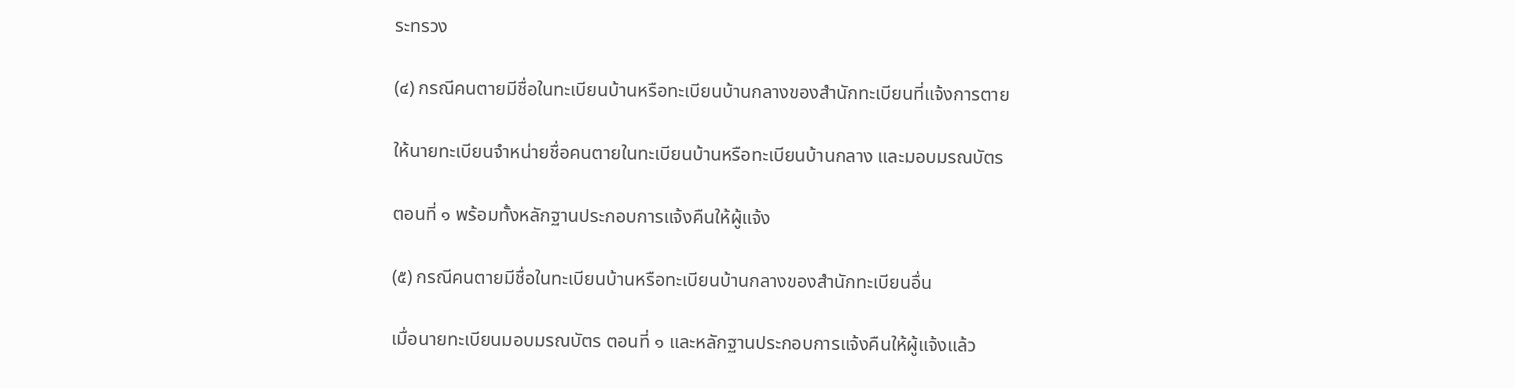ระทรวง

(๔) กรณีคนตายมีชื่อในทะเบียนบ้านหรือทะเบียนบ้านกลางของสำนักทะเบียนที่แจ้งการตาย

ให้นายทะเบียนจำหน่ายชื่อคนตายในทะเบียนบ้านหรือทะเบียนบ้านกลาง และมอบมรณบัตร

ตอนที่ ๑ พร้อมทั้งหลักฐานประกอบการแจ้งคืนให้ผู้แจ้ง

(๕) กรณีคนตายมีชื่อในทะเบียนบ้านหรือทะเบียนบ้านกลางของสำนักทะเบียนอื่น

เมื่อนายทะเบียนมอบมรณบัตร ตอนที่ ๑ และหลักฐานประกอบการแจ้งคืนให้ผู้แจ้งแล้ว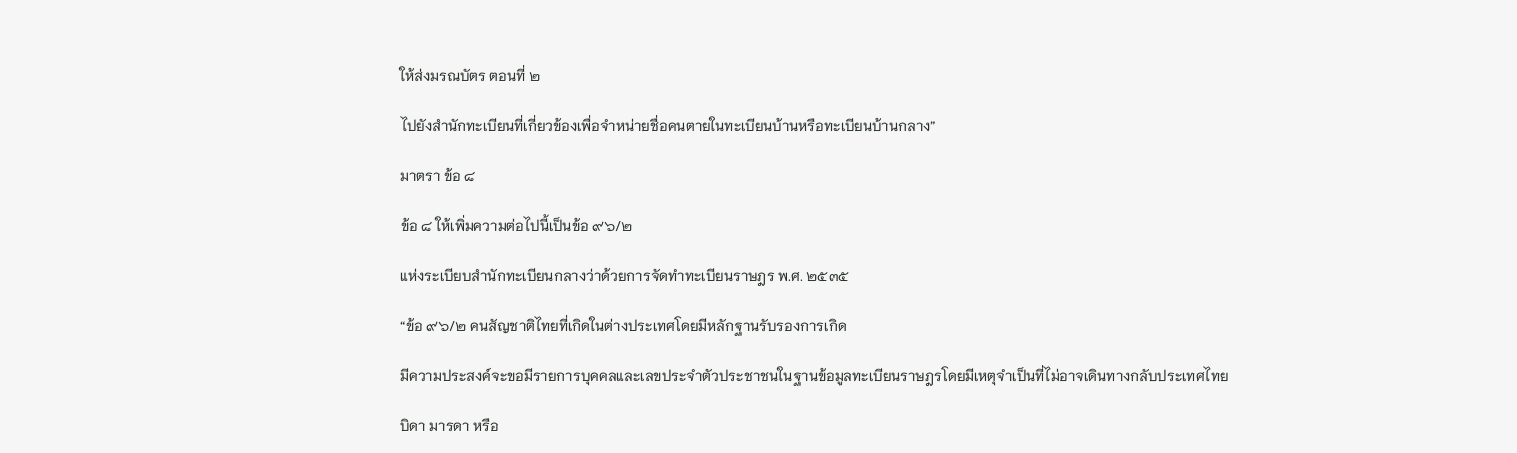ให้ส่งมรณบัตร ตอนที่ ๒

ไปยังสำนักทะเบียนที่เกี่ยวข้องเพื่อจำหน่ายชื่อคนตายในทะเบียนบ้านหรือทะเบียนบ้านกลาง”

มาตรา ข้อ ๘

ข้อ ๘ ให้เพิ่มความต่อไปนี้เป็นข้อ ๙๖/๒

แห่งระเบียบสำนักทะเบียนกลางว่าด้วยการจัดทำทะเบียนราษฎร พ.ศ. ๒๕๓๕

“ข้อ ๙๖/๒ คนสัญชาติไทยที่เกิดในต่างประเทศโดยมีหลักฐานรับรองการเกิด

มีความประสงค์จะขอมีรายการบุคคลและเลขประจำตัวประชาชนในฐานข้อมูลทะเบียนราษฎรโดยมีเหตุจำเป็นที่ไม่อาจเดินทางกลับประเทศไทย

บิดา มารดา หรือ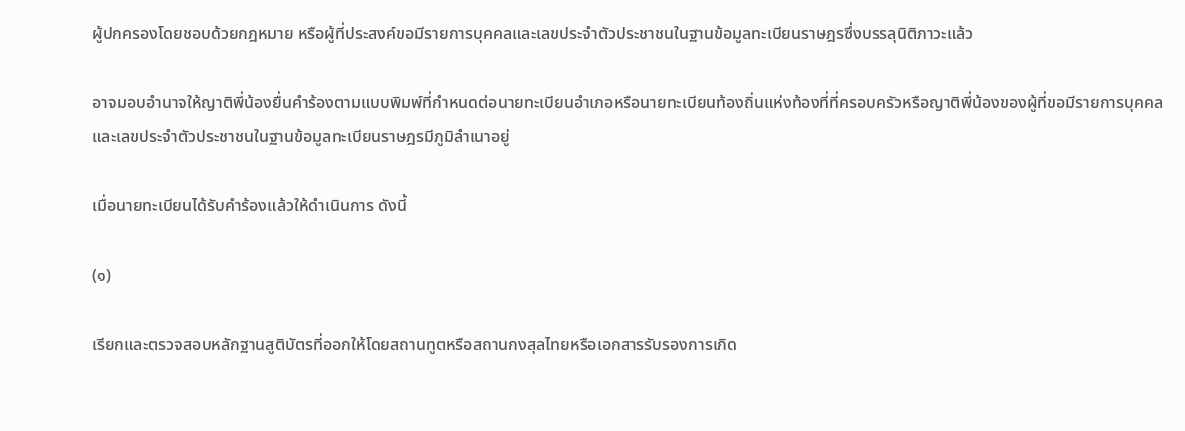ผู้ปกครองโดยชอบด้วยกฎหมาย หรือผู้ที่ประสงค์ขอมีรายการบุคคลและเลขประจำตัวประชาชนในฐานข้อมูลทะเบียนราษฎรซึ่งบรรลุนิติภาวะแล้ว

อาจมอบอำนาจให้ญาติพี่น้องยื่นคำร้องตามแบบพิมพ์ที่กำหนดต่อนายทะเบียนอำเภอหรือนายทะเบียนท้องถิ่นแห่งท้องที่ที่ครอบครัวหรือญาติพี่น้องของผู้ที่ขอมีรายการบุคคลและเลขประจำตัวประชาชนในฐานข้อมูลทะเบียนราษฎรมีภูมิลำเนาอยู่

เมื่อนายทะเบียนได้รับคำร้องแล้วให้ดำเนินการ ดังนี้

(๑)

เรียกและตรวจสอบหลักฐานสูติบัตรที่ออกให้โดยสถานทูตหรือสถานกงสุลไทยหรือเอกสารรับรองการเกิด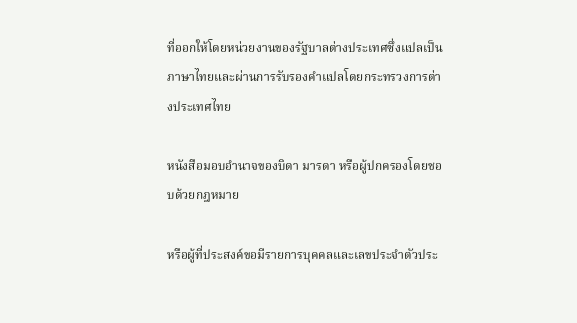ที่ออกให้โดยหน่วยงานของรัฐบาลต่างประเทศซึ่งแปลเป็นภาษาไทยและผ่านการรับรองคำแปลโดยกระทรวงการต่างประเทศไทย

หนังสือมอบอำนาจของบิดา มารดา หรือผู้ปกครองโดยชอบด้วยกฎหมาย

หรือผู้ที่ประสงค์ขอมีรายการบุคคลและเลขประจำตัวประ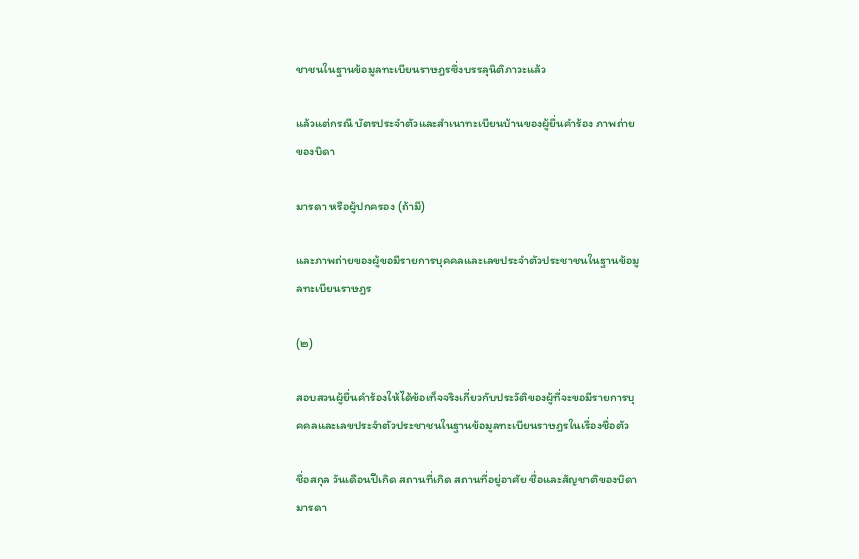ชาชนในฐานข้อมูลทะเบียนราษฎรซึ่งบรรลุนิติภาวะแล้ว

แล้วแต่กรณี บัตรประจำตัวและสำเนาทะเบียนบ้านของผู้ยื่นคำร้อง ภาพถ่ายของบิดา

มารดา หรือผู้ปกครอง (ถ้ามี)

และภาพถ่ายของผู้ขอมีรายการบุคคลและเลขประจำตัวประชาชนในฐานข้อมูลทะเบียนราษฎร

(๒)

สอบสวนผู้ยื่นคำร้องให้ได้ข้อเท็จจริงเกี่ยวกับประวัติของผู้ที่จะขอมีรายการบุคคลและเลขประจำตัวประชาชนในฐานข้อมูลทะเบียนราษฎรในเรื่องชื่อตัว

ชื่อสกุล วันเดือนปีเกิด สถานที่เกิด สถานที่อยู่อาศัย ชื่อและสัญชาติของบิดามารดา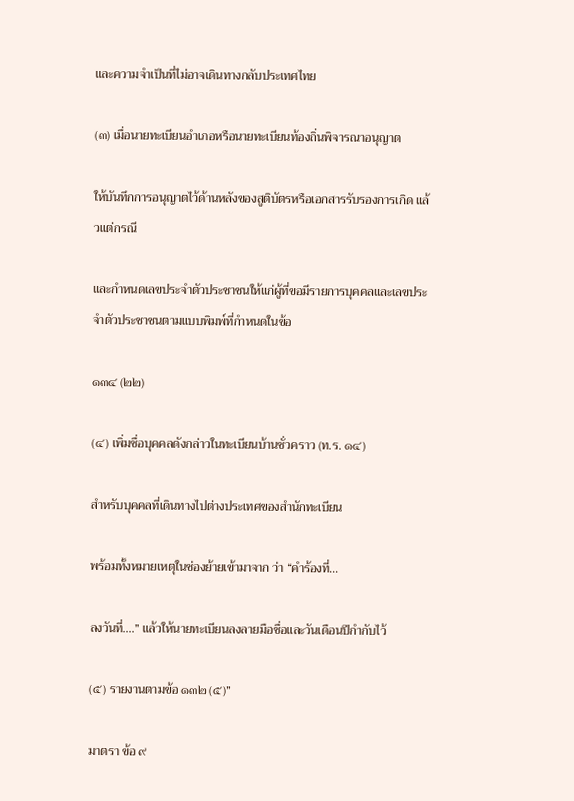และความจำเป็นที่ไม่อาจเดินทางกลับประเทศไทย

(๓) เมื่อนายทะเบียนอำเภอหรือนายทะเบียนท้องถิ่นพิจารณาอนุญาต

ให้บันทึกการอนุญาตไว้ด้านหลังของสูติบัตรหรือเอกสารรับรองการเกิด แล้วแต่กรณี

และกำหนดเลขประจำตัวประชาชนให้แก่ผู้ที่ขอมีรายการบุคคลและเลขประจำตัวประชาชนตามแบบพิมพ์ที่กำหนดในข้อ

๑๓๔ (๒๒)

(๔) เพิ่มชื่อบุคคลดังกล่าวในทะเบียนบ้านชั่วคราว (ท.ร. ๑๔)

สำหรับบุคคลที่เดินทางไปต่างประเทศของสำนักทะเบียน

พร้อมทั้งหมายเหตุในช่องย้ายเข้ามาจาก ว่า “คำร้องที่...

ลงวันที่....” แล้วให้นายทะเบียนลงลายมือชื่อและวันเดือนปีกำกับไว้

(๕) รายงานตามข้อ ๑๓๒ (๕)”

มาตรา ข้อ ๙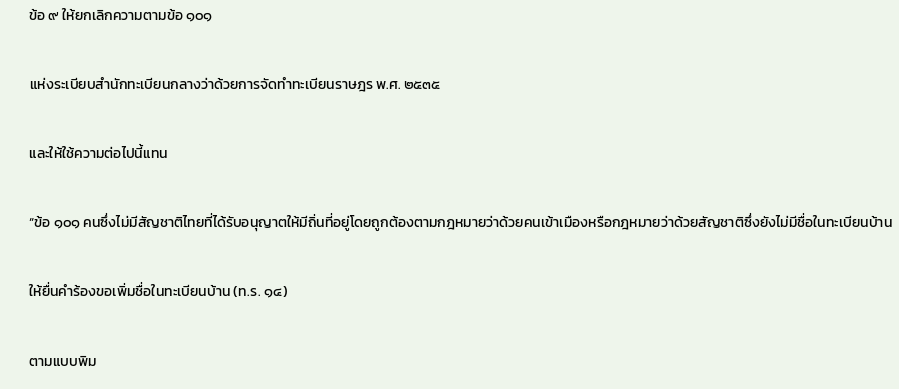ข้อ ๙ ให้ยกเลิกความตามข้อ ๑๐๑

แห่งระเบียบสำนักทะเบียนกลางว่าด้วยการจัดทำทะเบียนราษฎร พ.ศ. ๒๕๓๕

และให้ใช้ความต่อไปนี้แทน

“ข้อ ๑๐๑ คนซึ่งไม่มีสัญชาติไทยที่ได้รับอนุญาตให้มีถิ่นที่อยู่โดยถูกต้องตามกฎหมายว่าด้วยคนเข้าเมืองหรือกฎหมายว่าด้วยสัญชาติซึ่งยังไม่มีชื่อในทะเบียนบ้าน

ให้ยื่นคำร้องขอเพิ่มชื่อในทะเบียนบ้าน (ท.ร. ๑๔)

ตามแบบพิม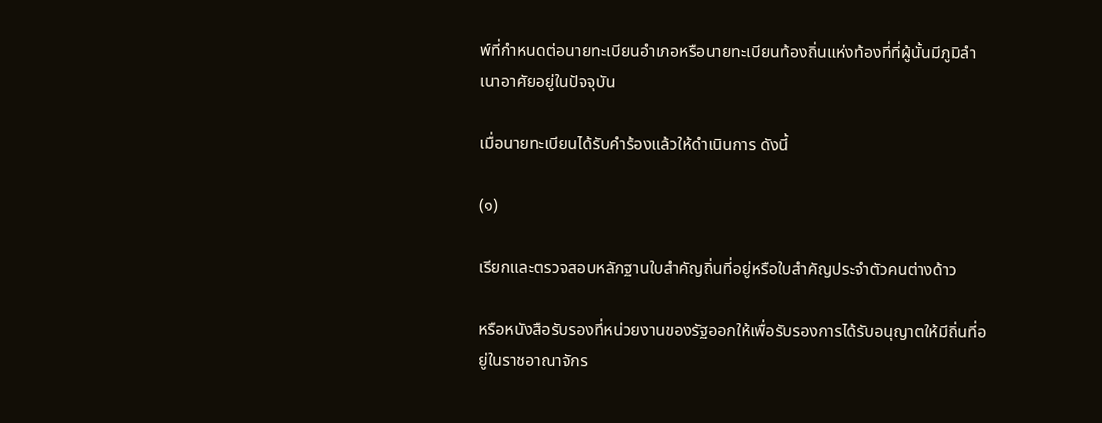พ์ที่กำหนดต่อนายทะเบียนอำเภอหรือนายทะเบียนท้องถิ่นแห่งท้องที่ที่ผู้นั้นมีภูมิลำเนาอาศัยอยู่ในปัจจุบัน

เมื่อนายทะเบียนได้รับคำร้องแล้วให้ดำเนินการ ดังนี้

(๑)

เรียกและตรวจสอบหลักฐานใบสำคัญถิ่นที่อยู่หรือใบสำคัญประจำตัวคนต่างด้าว

หรือหนังสือรับรองที่หน่วยงานของรัฐออกให้เพื่อรับรองการได้รับอนุญาตให้มีถิ่นที่อยู่ในราชอาณาจักร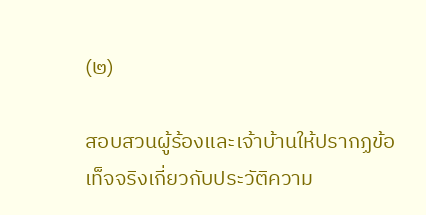(๒)

สอบสวนผู้ร้องและเจ้าบ้านให้ปรากฏข้อเท็จจริงเกี่ยวกับประวัติความ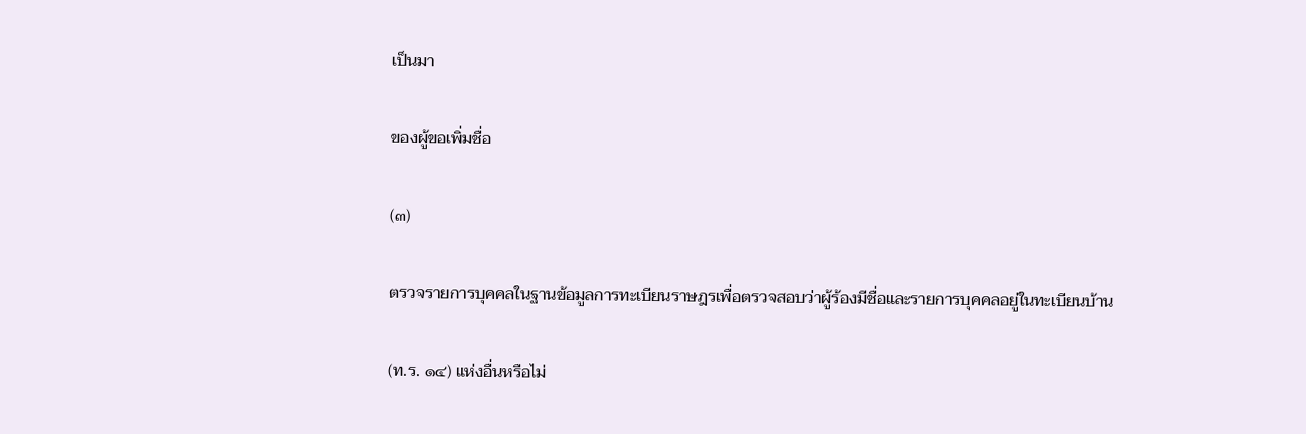เป็นมา

ของผู้ขอเพิ่มชื่อ

(๓)

ตรวจรายการบุคคลในฐานข้อมูลการทะเบียนราษฎรเพื่อตรวจสอบว่าผู้ร้องมีชื่อและรายการบุคคลอยู่ในทะเบียนบ้าน

(ท.ร. ๑๔) แห่งอื่นหรือไม่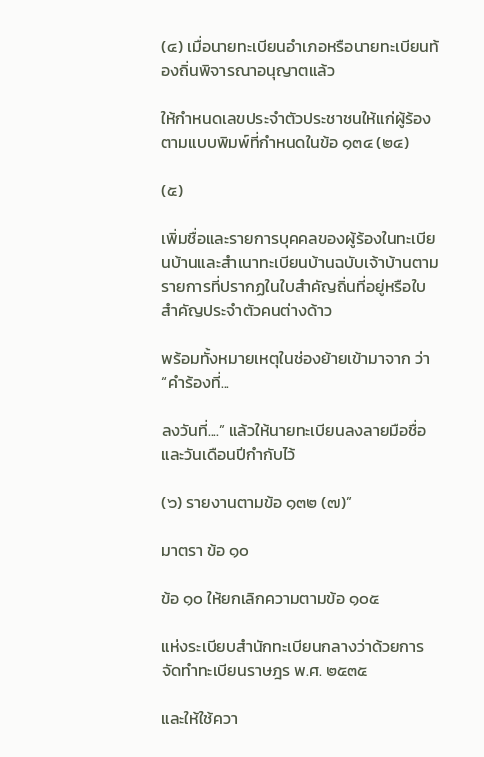(๔) เมื่อนายทะเบียนอำเภอหรือนายทะเบียนท้องถิ่นพิจารณาอนุญาตแล้ว

ให้กำหนดเลขประจำตัวประชาชนให้แก่ผู้ร้องตามแบบพิมพ์ที่กำหนดในข้อ ๑๓๔ (๒๔)

(๕)

เพิ่มชื่อและรายการบุคคลของผู้ร้องในทะเบียนบ้านและสำเนาทะเบียนบ้านฉบับเจ้าบ้านตามรายการที่ปรากฏในใบสำคัญถิ่นที่อยู่หรือใบสำคัญประจำตัวคนต่างด้าว

พร้อมทั้งหมายเหตุในช่องย้ายเข้ามาจาก ว่า “คำร้องที่...

ลงวันที่....” แล้วให้นายทะเบียนลงลายมือชื่อและวันเดือนปีกำกับไว้

(๖) รายงานตามข้อ ๑๓๒ (๗)”

มาตรา ข้อ ๑๐

ข้อ ๑๐ ให้ยกเลิกความตามข้อ ๑๐๕

แห่งระเบียบสำนักทะเบียนกลางว่าด้วยการจัดทำทะเบียนราษฎร พ.ศ. ๒๕๓๕

และให้ใช้ควา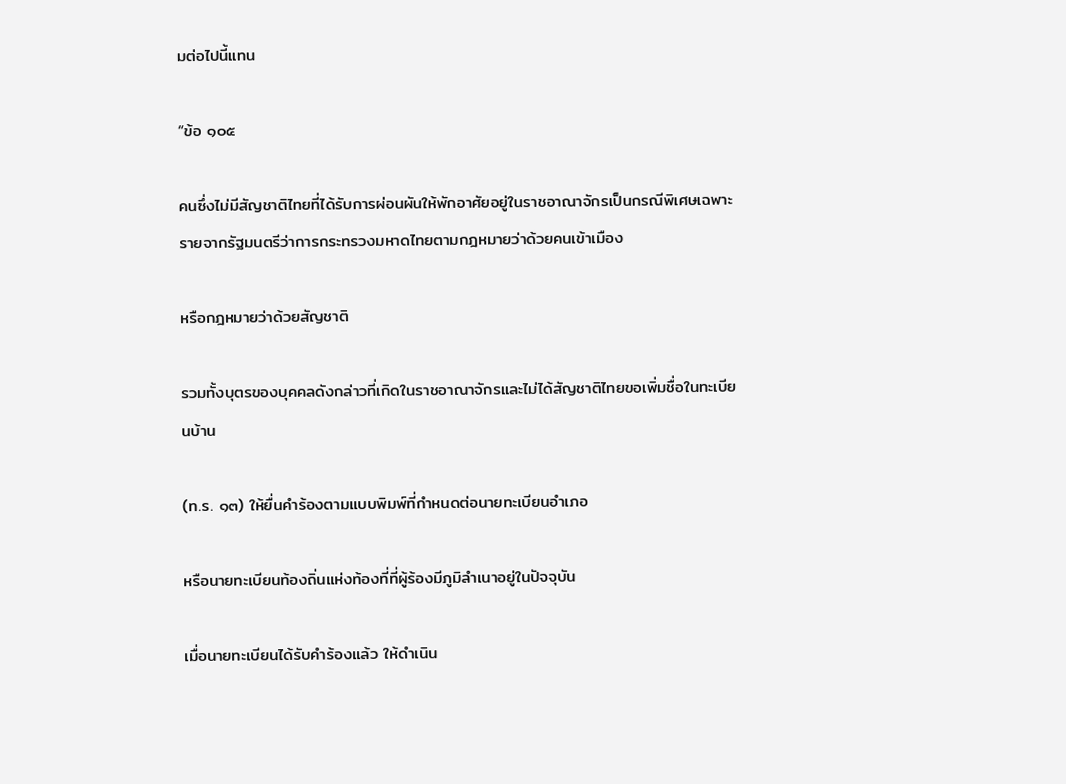มต่อไปนี้แทน

“ข้อ ๑๐๕

คนซึ่งไม่มีสัญชาติไทยที่ได้รับการผ่อนผันให้พักอาศัยอยู่ในราชอาณาจักรเป็นกรณีพิเศษเฉพาะรายจากรัฐมนตรีว่าการกระทรวงมหาดไทยตามกฎหมายว่าด้วยคนเข้าเมือง

หรือกฎหมายว่าด้วยสัญชาติ

รวมทั้งบุตรของบุคคลดังกล่าวที่เกิดในราชอาณาจักรและไม่ได้สัญชาติไทยขอเพิ่มชื่อในทะเบียนบ้าน

(ท.ร. ๑๓) ให้ยื่นคำร้องตามแบบพิมพ์ที่กำหนดต่อนายทะเบียนอำเภอ

หรือนายทะเบียนท้องถิ่นแห่งท้องที่ที่ผู้ร้องมีภูมิลำเนาอยู่ในปัจจุบัน

เมื่อนายทะเบียนได้รับคำร้องแล้ว ให้ดำเนิน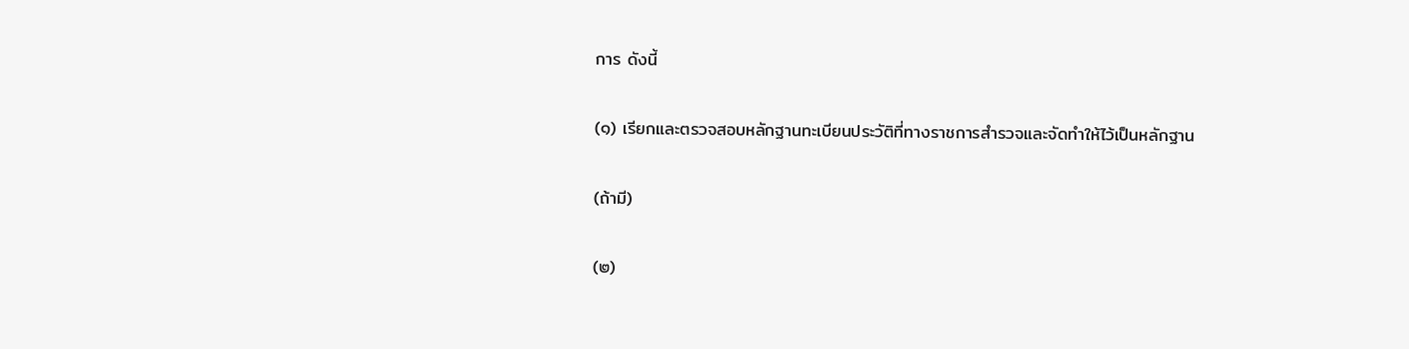การ ดังนี้

(๑) เรียกและตรวจสอบหลักฐานทะเบียนประวัติที่ทางราชการสำรวจและจัดทำให้ไว้เป็นหลักฐาน

(ถ้ามี)

(๒)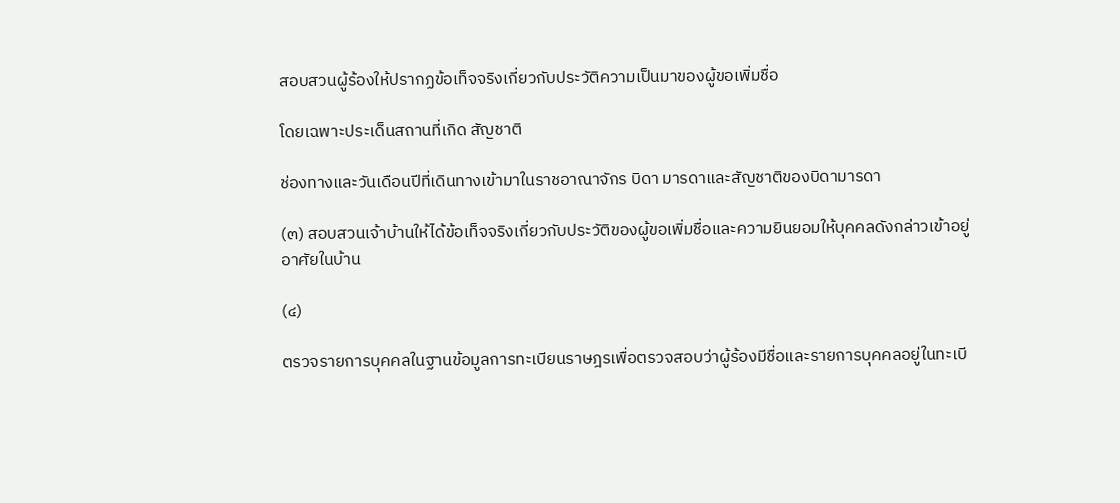สอบสวนผู้ร้องให้ปรากฏข้อเท็จจริงเกี่ยวกับประวัติความเป็นมาของผู้ขอเพิ่มชื่อ

โดยเฉพาะประเด็นสถานที่เกิด สัญชาติ

ช่องทางและวันเดือนปีที่เดินทางเข้ามาในราชอาณาจักร บิดา มารดาและสัญชาติของบิดามารดา

(๓) สอบสวนเจ้าบ้านให้ได้ข้อเท็จจริงเกี่ยวกับประวัติของผู้ขอเพิ่มชื่อและความยินยอมให้บุคคลดังกล่าวเข้าอยู่อาศัยในบ้าน

(๔)

ตรวจรายการบุคคลในฐานข้อมูลการทะเบียนราษฎรเพื่อตรวจสอบว่าผู้ร้องมีชื่อและรายการบุคคลอยู่ในทะเบี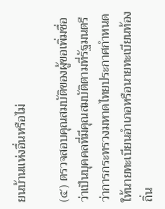ยนบ้านแห่งอื่นหรือไม่

(๕) ตรวจสอบคุณสมบัติของผู้ขอเพิ่มชื่อว่าเป็นบุคคลที่มีคุณสมบัติตามที่รัฐมนตรีว่าการกระทรวงมหาดไทยประกาศกำหนดให้นายทะเบียนอำเภอหรือนายทะเบียนท้องถิ่น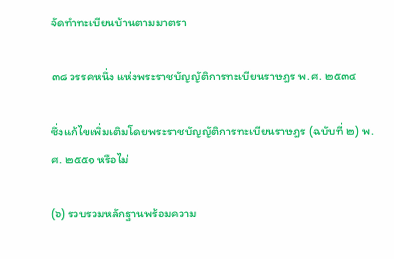จัดทำทะเบียนบ้านตามมาตรา

๓๘ วรรคหนึ่ง แห่งพระราชบัญญัติการทะเบียนราษฎร พ.ศ. ๒๕๓๔

ซึ่งแก้ไขเพิ่มเติมโดยพระราชบัญญัติการทะเบียนราษฎร (ฉบับที่ ๒) พ.ศ. ๒๕๕๑ หรือไม่

(๖) รวบรวมหลักฐานพร้อมความ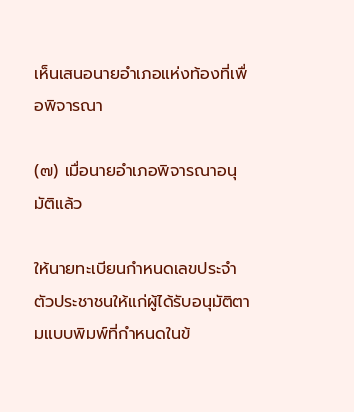เห็นเสนอนายอำเภอแห่งท้องที่เพื่อพิจารณา

(๗) เมื่อนายอำเภอพิจารณาอนุมัติแล้ว

ให้นายทะเบียนกำหนดเลขประจำตัวประชาชนให้แก่ผู้ได้รับอนุมัติตามแบบพิมพ์ที่กำหนดในข้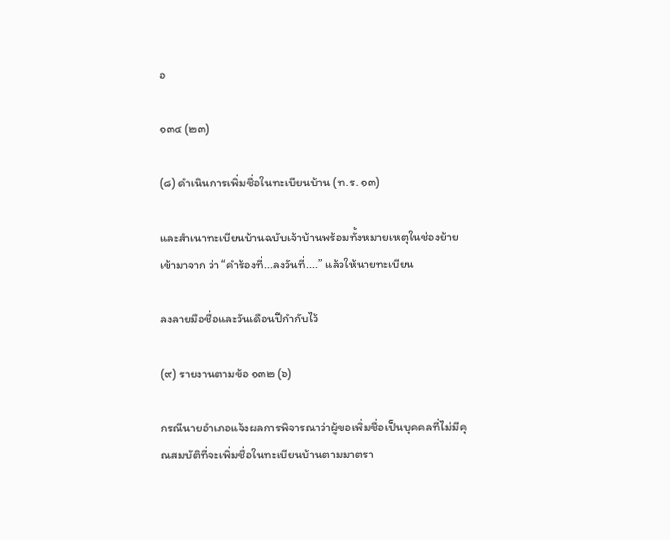อ

๑๓๔ (๒๓)

(๘) ดำเนินการเพิ่มชื่อในทะเบียนบ้าน (ท.ร. ๑๓)

และสำเนาทะเบียนบ้านฉบับเจ้าบ้านพร้อมทั้งหมายเหตุในช่องย้ายเข้ามาจาก ว่า “คำร้องที่...ลงวันที่....” แล้วให้นายทะเบียน

ลงลายมือชื่อและวันเดือนปีกำกับไว้

(๙) รายงานตามข้อ ๑๓๒ (๖)

กรณีนายอำเภอแจ้งผลการพิจารณาว่าผู้ขอเพิ่มชื่อเป็นบุคคลที่ไม่มีคุณสมบัติที่จะเพิ่มชื่อในทะเบียนบ้านตามมาตรา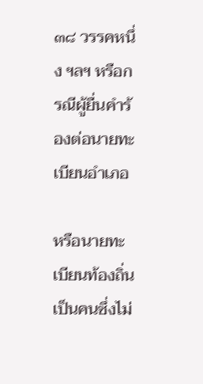๓๘ วรรคหนึ่ง ฯลฯ หรือกรณีผู้ยื่นคำร้องต่อนายทะเบียนอำเภอ

หรือนายทะเบียนท้องถิ่นเป็นคนซึ่งไม่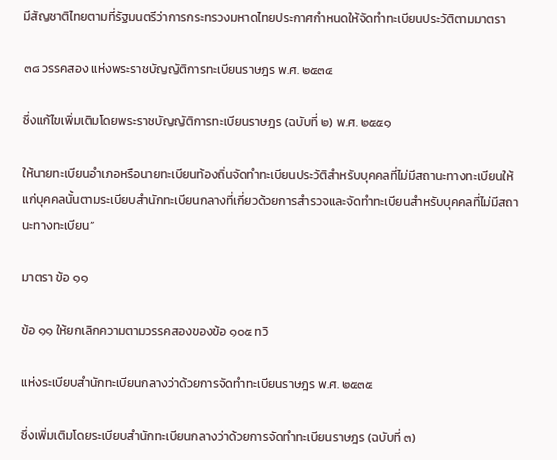มีสัญชาติไทยตามที่รัฐมนตรีว่าการกระทรวงมหาดไทยประกาศกำหนดให้จัดทำทะเบียนประวัติตามมาตรา

๓๘ วรรคสอง แห่งพระราชบัญญัติการทะเบียนราษฎร พ.ศ. ๒๕๓๔

ซึ่งแก้ไขเพิ่มเติมโดยพระราชบัญญัติการทะเบียนราษฎร (ฉบับที่ ๒) พ.ศ. ๒๕๕๑

ให้นายทะเบียนอำเภอหรือนายทะเบียนท้องถิ่นจัดทำทะเบียนประวัติสำหรับบุคคลที่ไม่มีสถานะทางทะเบียนให้แก่บุคคลนั้นตามระเบียบสำนักทะเบียนกลางที่เกี่ยวด้วยการสำรวจและจัดทำทะเบียนสำหรับบุคคลที่ไม่มีสถานะทางทะเบียน”

มาตรา ข้อ ๑๑

ข้อ ๑๑ ให้ยกเลิกความตามวรรคสองของข้อ ๑๐๕ ทวิ

แห่งระเบียบสำนักทะเบียนกลางว่าด้วยการจัดทำทะเบียนราษฎร พ.ศ. ๒๕๓๕

ซึ่งเพิ่มเติมโดยระเบียบสำนักทะเบียนกลางว่าด้วยการจัดทำทะเบียนราษฎร (ฉบับที่ ๓)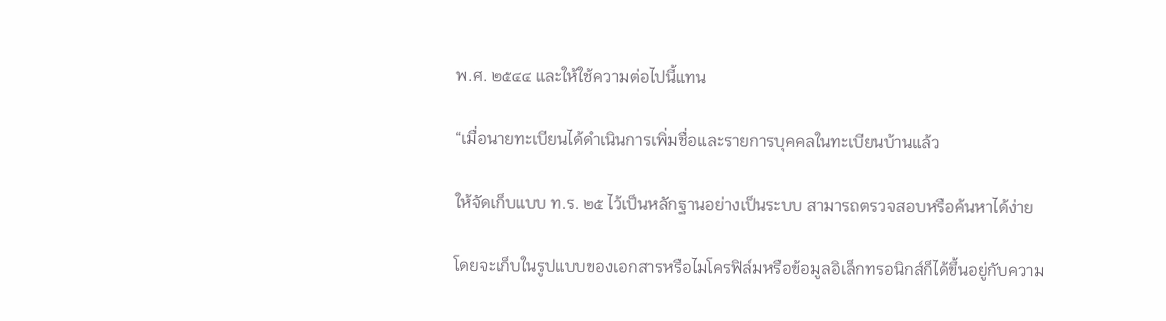พ.ศ. ๒๕๔๔ และให้ใช้ความต่อไปนี้แทน

“เมื่อนายทะเบียนได้ดำเนินการเพิ่มชื่อและรายการบุคคลในทะเบียนบ้านแล้ว

ให้จัดเก็บแบบ ท.ร. ๒๕ ไว้เป็นหลักฐานอย่างเป็นระบบ สามารถตรวจสอบหรือค้นหาได้ง่าย

โดยจะเก็บในรูปแบบของเอกสารหรือไมโครฟิล์มหรือข้อมูลอิเล็กทรอนิกส์ก็ได้ขึ้นอยู่กับความ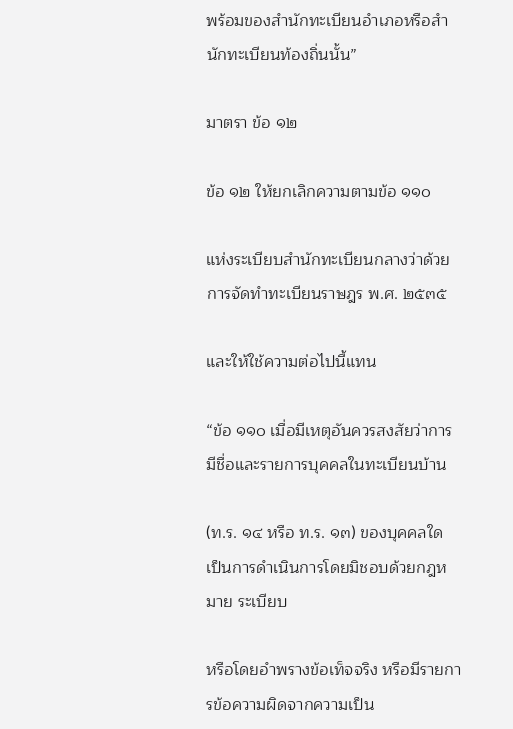พร้อมของสำนักทะเบียนอำเภอหรือสำนักทะเบียนท้องถิ่นนั้น”

มาตรา ข้อ ๑๒

ข้อ ๑๒ ให้ยกเลิกความตามข้อ ๑๑๐

แห่งระเบียบสำนักทะเบียนกลางว่าด้วยการจัดทำทะเบียนราษฎร พ.ศ. ๒๕๓๕

และให้ใช้ความต่อไปนี้แทน

“ข้อ ๑๑๐ เมื่อมีเหตุอันควรสงสัยว่าการมีชื่อและรายการบุคคลในทะเบียนบ้าน

(ท.ร. ๑๔ หรือ ท.ร. ๑๓) ของบุคคลใด เป็นการดำเนินการโดยมิชอบด้วยกฎหมาย ระเบียบ

หรือโดยอำพรางข้อเท็จจริง หรือมีรายการข้อความผิดจากความเป็น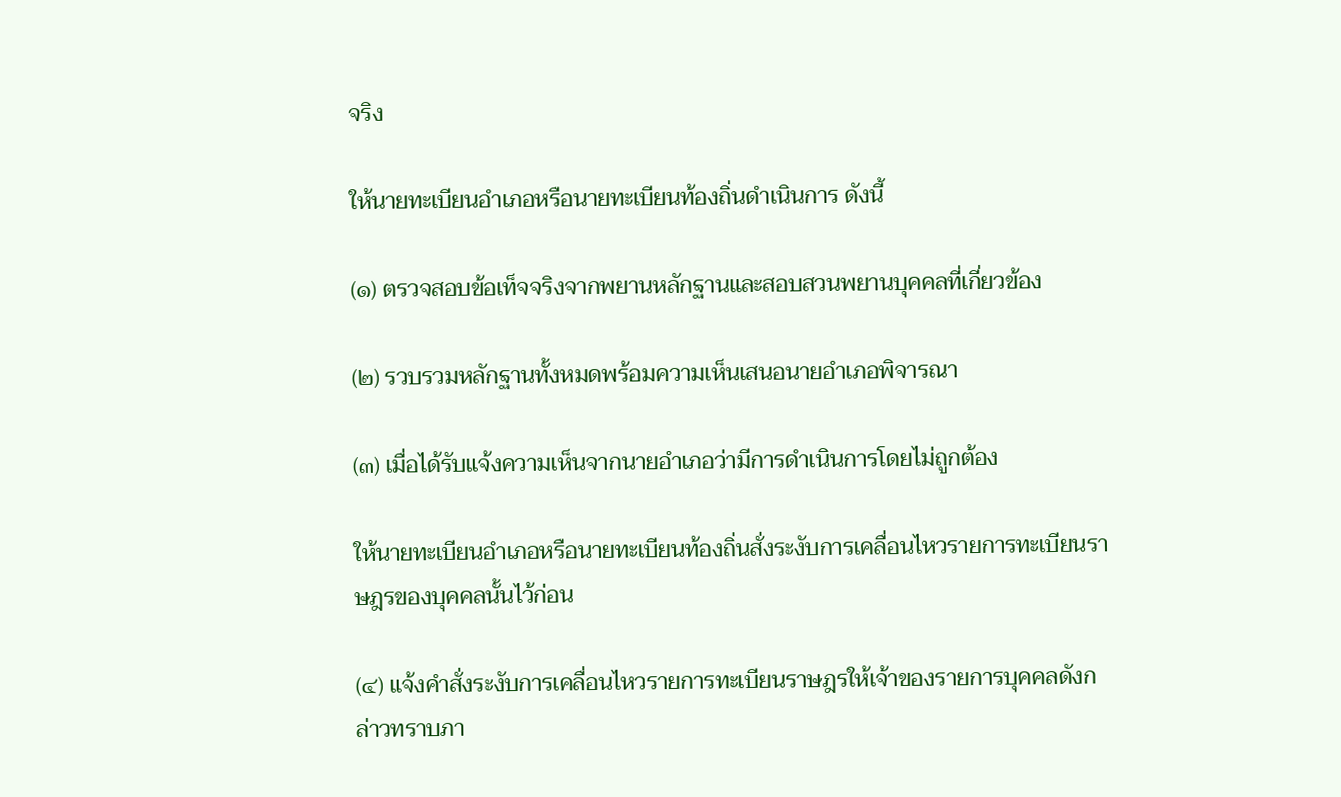จริง

ให้นายทะเบียนอำเภอหรือนายทะเบียนท้องถิ่นดำเนินการ ดังนี้

(๑) ตรวจสอบข้อเท็จจริงจากพยานหลักฐานและสอบสวนพยานบุคคลที่เกี่ยวข้อง

(๒) รวบรวมหลักฐานทั้งหมดพร้อมความเห็นเสนอนายอำเภอพิจารณา

(๓) เมื่อได้รับแจ้งความเห็นจากนายอำเภอว่ามีการดำเนินการโดยไม่ถูกต้อง

ให้นายทะเบียนอำเภอหรือนายทะเบียนท้องถิ่นสั่งระงับการเคลื่อนไหวรายการทะเบียนราษฎรของบุคคลนั้นไว้ก่อน

(๔) แจ้งคำสั่งระงับการเคลื่อนไหวรายการทะเบียนราษฎรให้เจ้าของรายการบุคคลดังกล่าวทราบภา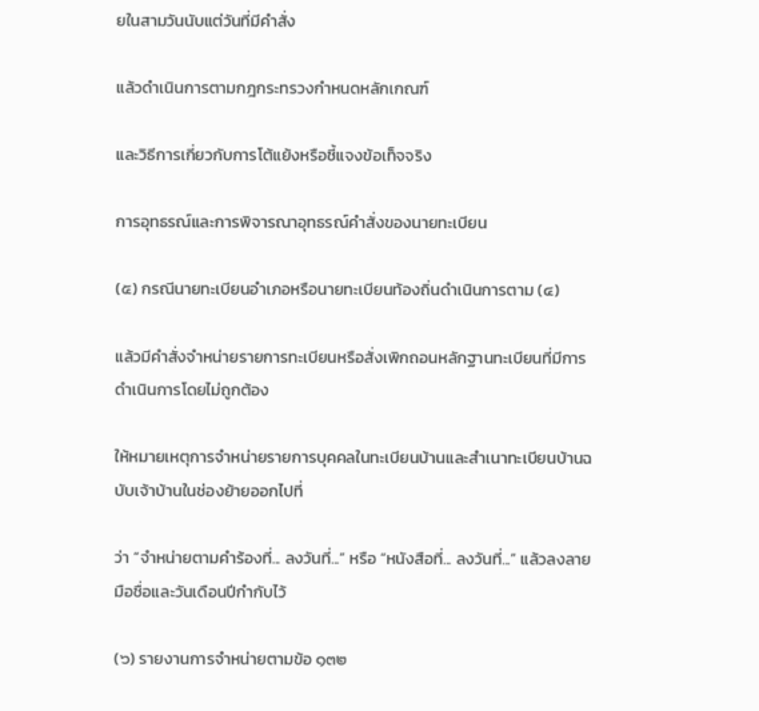ยในสามวันนับแต่วันที่มีคำสั่ง

แล้วดำเนินการตามกฎกระทรวงกำหนดหลักเกณฑ์

และวิธีการเกี่ยวกับการโต้แย้งหรือชี้แจงข้อเท็จจริง

การอุทธรณ์และการพิจารณาอุทธรณ์คำสั่งของนายทะเบียน

(๕) กรณีนายทะเบียนอำเภอหรือนายทะเบียนท้องถิ่นดำเนินการตาม (๔)

แล้วมีคำสั่งจำหน่ายรายการทะเบียนหรือสั่งเพิกถอนหลักฐานทะเบียนที่มีการดำเนินการโดยไม่ถูกต้อง

ให้หมายเหตุการจำหน่ายรายการบุคคลในทะเบียนบ้านและสำเนาทะเบียนบ้านฉบับเจ้าบ้านในช่องย้ายออกไปที่

ว่า “จำหน่ายตามคำร้องที่... ลงวันที่...” หรือ “หนังสือที่... ลงวันที่...” แล้วลงลายมือชื่อและวันเดือนปีกำกับไว้

(๖) รายงานการจำหน่ายตามข้อ ๑๓๒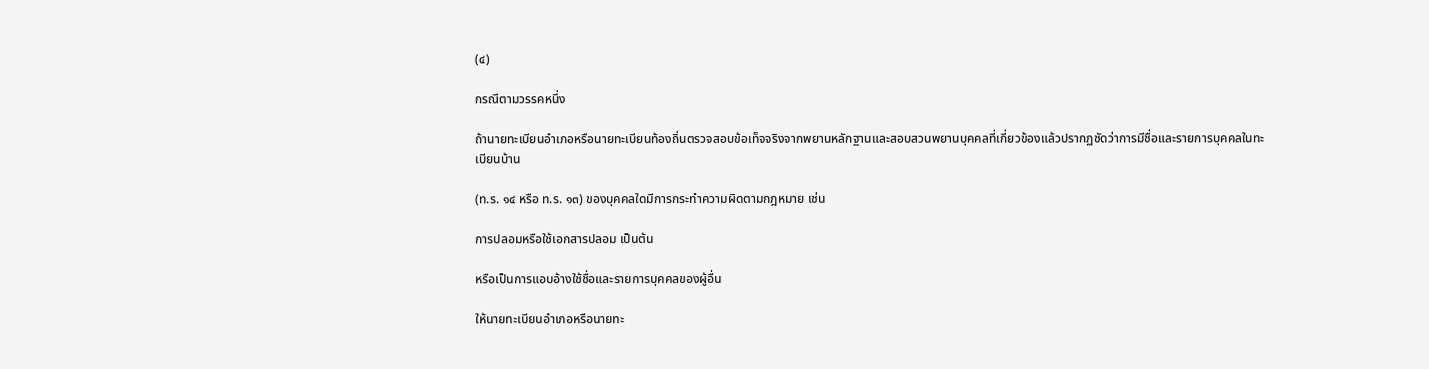(๔)

กรณีตามวรรคหนึ่ง

ถ้านายทะเบียนอำเภอหรือนายทะเบียนท้องถิ่นตรวจสอบข้อเท็จจริงจากพยานหลักฐานและสอบสวนพยานบุคคลที่เกี่ยวข้องแล้วปรากฏชัดว่าการมีชื่อและรายการบุคคลในทะเบียนบ้าน

(ท.ร. ๑๔ หรือ ท.ร. ๑๓) ของบุคคลใดมีการกระทำความผิดตามกฎหมาย เช่น

การปลอมหรือใช้เอกสารปลอม เป็นต้น

หรือเป็นการแอบอ้างใช้ชื่อและรายการบุคคลของผู้อื่น

ให้นายทะเบียนอำเภอหรือนายทะ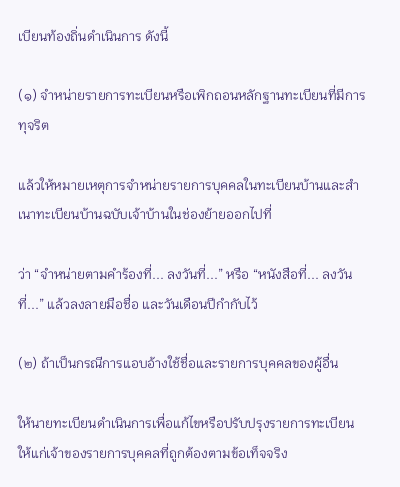เบียนท้องถิ่นดำเนินการ ดังนี้

(๑) จำหน่ายรายการทะเบียนหรือเพิกถอนหลักฐานทะเบียนที่มีการทุจริต

แล้วให้หมายเหตุการจำหน่ายรายการบุคคลในทะเบียนบ้านและสำเนาทะเบียนบ้านฉบับเจ้าบ้านในช่องย้ายออกไปที่

ว่า “จำหน่ายตามคำร้องที่... ลงวันที่...” หรือ “หนังสือที่... ลงวันที่...” แล้วลงลายมือชื่อ และวันเดือนปีกำกับไว้

(๒) ถ้าเป็นกรณีการแอบอ้างใช้ชื่อและรายการบุคคลของผู้อื่น

ให้นายทะเบียนดำเนินการเพื่อแก้ไขหรือปรับปรุงรายการทะเบียนให้แก่เจ้าของรายการบุคคลที่ถูกต้องตามข้อเท็จจริง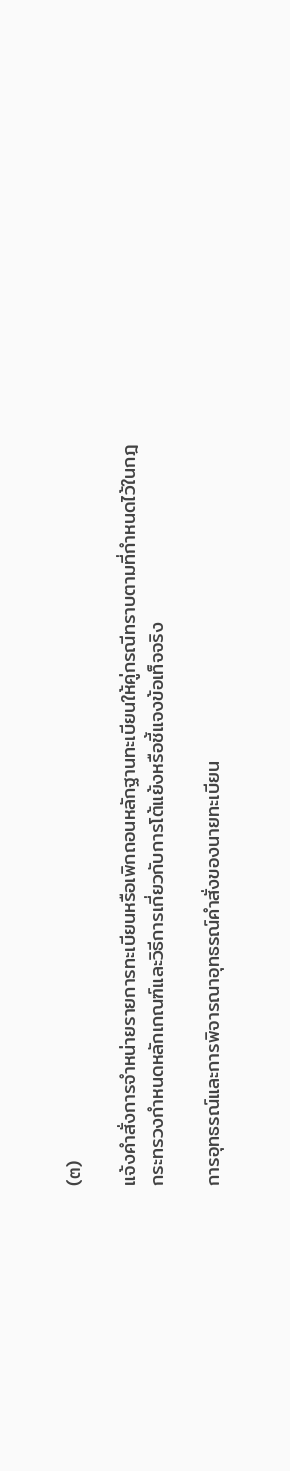(๓)

แจ้งคำสั่งการจำหน่ายรายการทะเบียนหรือเพิกถอนหลักฐานทะเบียนให้คู่กรณีทราบตามที่กำหนดไว้ในกฎกระทรวงกำหนดหลักเกณฑ์และวิธีการเกี่ยวกับการโต้แย้งหรือชี้แจงข้อเท็จจริง

การอุทธรณ์และการพิจารณาอุทธรณ์คำสั่งของนายทะเบียน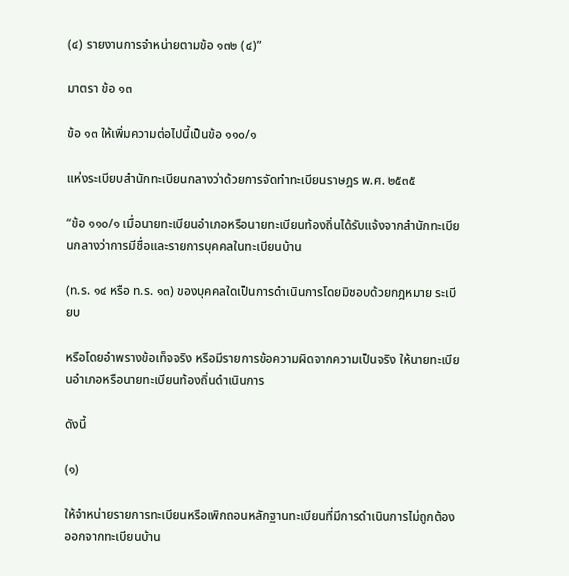(๔) รายงานการจำหน่ายตามข้อ ๑๓๒ (๔)”

มาตรา ข้อ ๑๓

ข้อ ๑๓ ให้เพิ่มความต่อไปนี้เป็นข้อ ๑๑๐/๑

แห่งระเบียบสำนักทะเบียนกลางว่าด้วยการจัดทำทะเบียนราษฎร พ.ศ. ๒๕๓๕

“ข้อ ๑๑๐/๑ เมื่อนายทะเบียนอำเภอหรือนายทะเบียนท้องถิ่นได้รับแจ้งจากสำนักทะเบียนกลางว่าการมีชื่อและรายการบุคคลในทะเบียนบ้าน

(ท.ร. ๑๔ หรือ ท.ร. ๑๓) ของบุคคลใดเป็นการดำเนินการโดยมิชอบด้วยกฎหมาย ระเบียบ

หรือโดยอำพรางข้อเท็จจริง หรือมีรายการข้อความผิดจากความเป็นจริง ให้นายทะเบียนอำเภอหรือนายทะเบียนท้องถิ่นดำเนินการ

ดังนี้

(๑)

ให้จำหน่ายรายการทะเบียนหรือเพิกถอนหลักฐานทะเบียนที่มีการดำเนินการไม่ถูกต้องออกจากทะเบียนบ้าน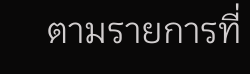ตามรายการที่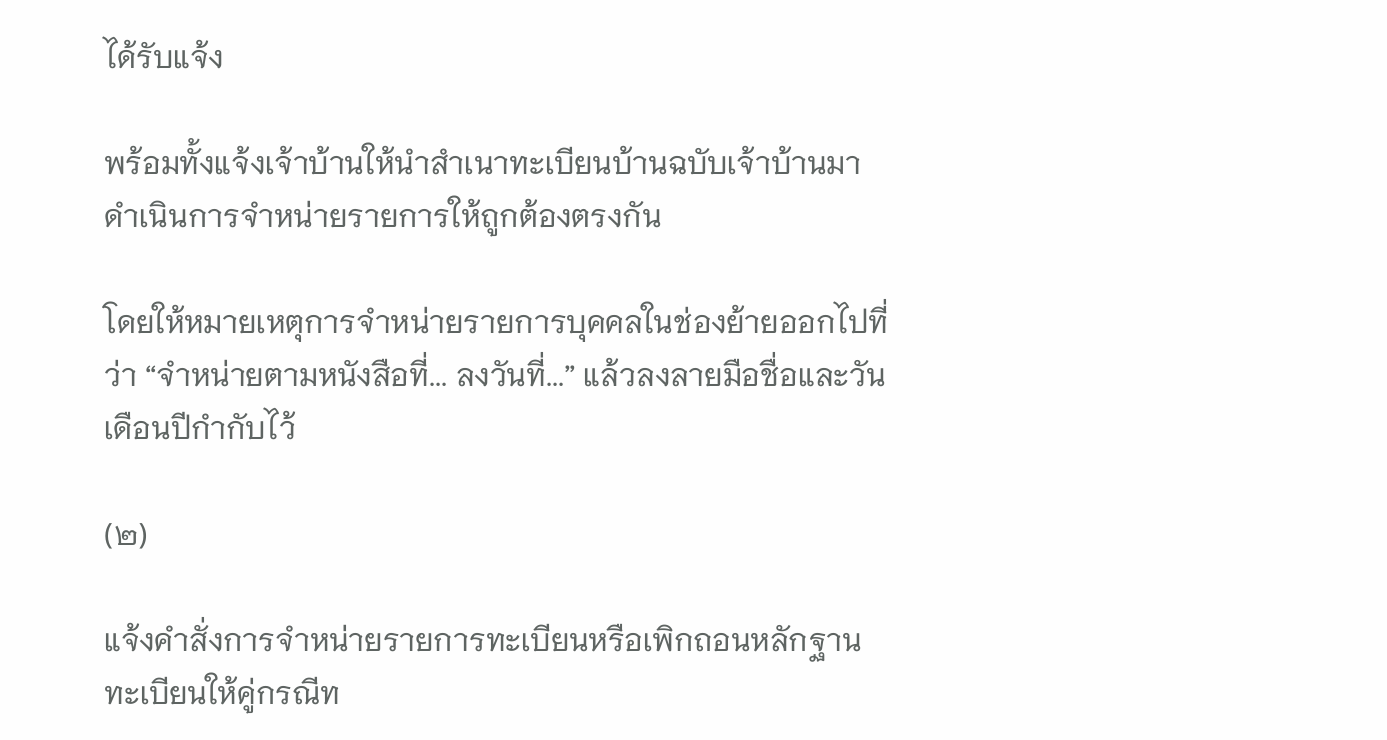ได้รับแจ้ง

พร้อมทั้งแจ้งเจ้าบ้านให้นำสำเนาทะเบียนบ้านฉบับเจ้าบ้านมาดำเนินการจำหน่ายรายการให้ถูกต้องตรงกัน

โดยให้หมายเหตุการจำหน่ายรายการบุคคลในช่องย้ายออกไปที่ ว่า “จำหน่ายตามหนังสือที่... ลงวันที่...” แล้วลงลายมือชื่อและวันเดือนปีกำกับไว้

(๒)

แจ้งคำสั่งการจำหน่ายรายการทะเบียนหรือเพิกถอนหลักฐานทะเบียนให้คู่กรณีท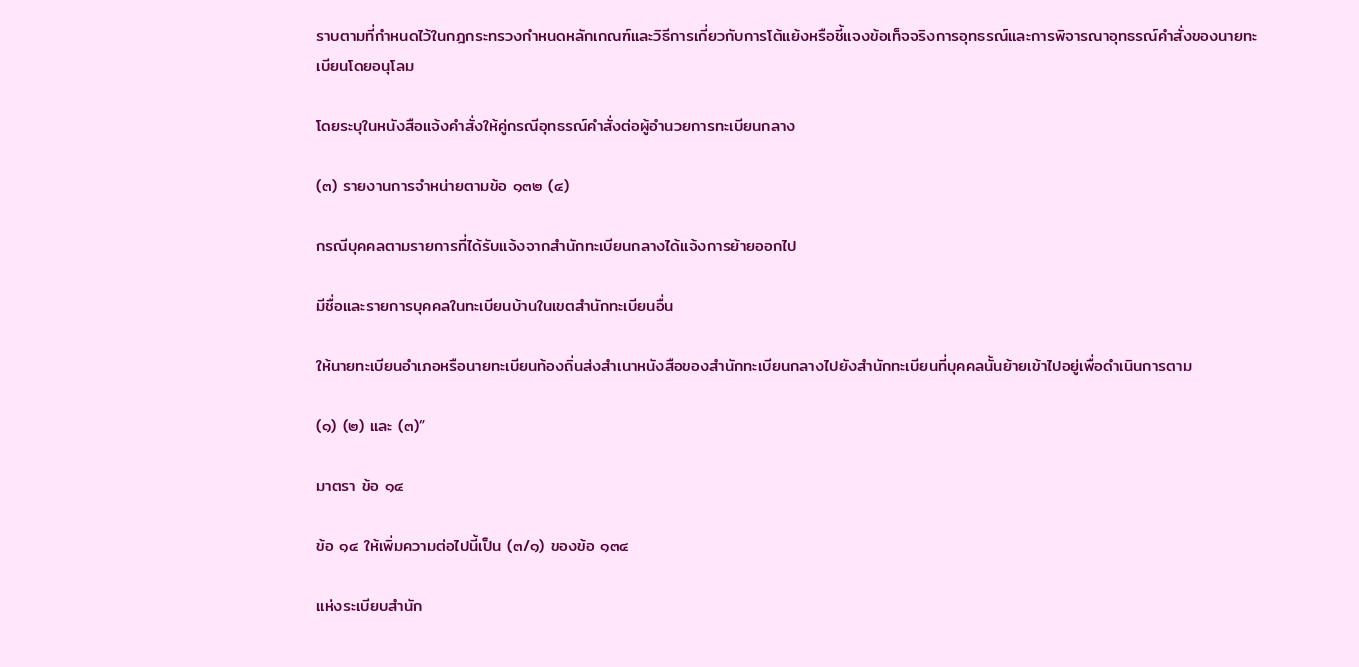ราบตามที่กำหนดไว้ในกฎกระทรวงกำหนดหลักเกณฑ์และวิธีการเกี่ยวกับการโต้แย้งหรือชี้แจงข้อเท็จจริงการอุทธรณ์และการพิจารณาอุทธรณ์คำสั่งของนายทะเบียนโดยอนุโลม

โดยระบุในหนังสือแจ้งคำสั่งให้คู่กรณีอุทธรณ์คำสั่งต่อผู้อำนวยการทะเบียนกลาง

(๓) รายงานการจำหน่ายตามข้อ ๑๓๒ (๔)

กรณีบุคคลตามรายการที่ได้รับแจ้งจากสำนักทะเบียนกลางได้แจ้งการย้ายออกไป

มีชื่อและรายการบุคคลในทะเบียนบ้านในเขตสำนักทะเบียนอื่น

ให้นายทะเบียนอำเภอหรือนายทะเบียนท้องถิ่นส่งสำเนาหนังสือของสำนักทะเบียนกลางไปยังสำนักทะเบียนที่บุคคลนั้นย้ายเข้าไปอยู่เพื่อดำเนินการตาม

(๑) (๒) และ (๓)”

มาตรา ข้อ ๑๔

ข้อ ๑๔ ให้เพิ่มความต่อไปนี้เป็น (๓/๑) ของข้อ ๑๓๔

แห่งระเบียบสำนัก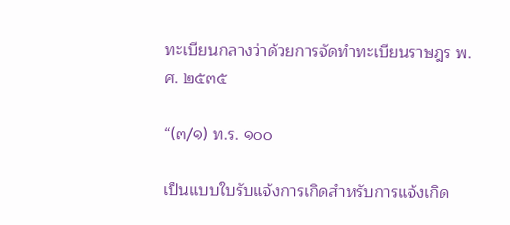ทะเบียนกลางว่าด้วยการจัดทำทะเบียนราษฎร พ.ศ. ๒๕๓๕

“(๓/๑) ท.ร. ๑๐๐

เป็นแบบใบรับแจ้งการเกิดสำหรับการแจ้งเกิด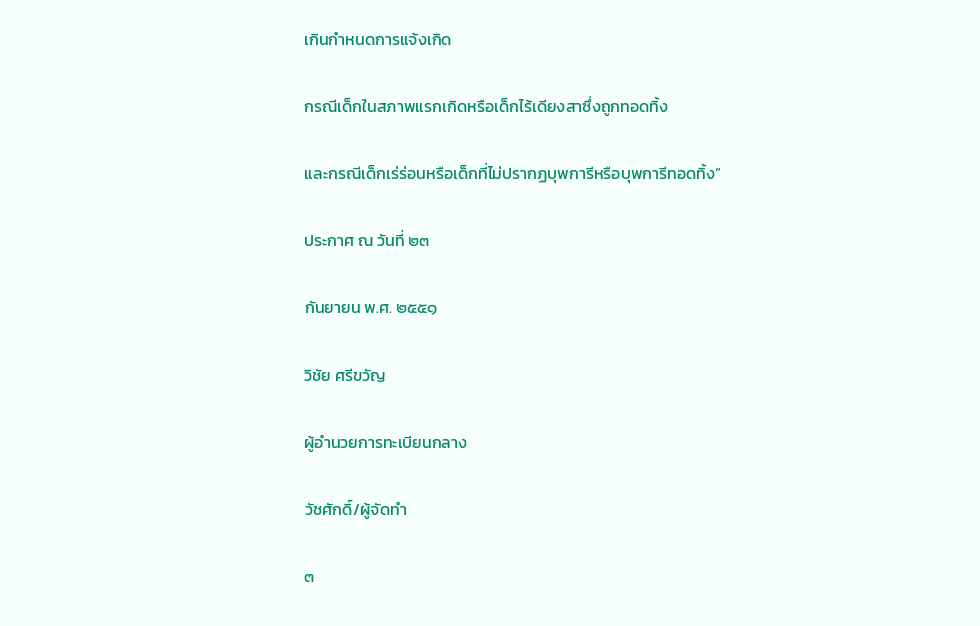เกินกำหนดการแจ้งเกิด

กรณีเด็กในสภาพแรกเกิดหรือเด็กไร้เดียงสาซึ่งถูกทอดทิ้ง

และกรณีเด็กเร่ร่อนหรือเด็กที่ไม่ปรากฏบุพการีหรือบุพการีทอดทิ้ง”

ประกาศ ณ วันที่ ๒๓

กันยายน พ.ศ. ๒๕๕๑

วิชัย ศรีขวัญ

ผู้อำนวยการทะเบียนกลาง

วัชศักดิ์/ผู้จัดทำ

๓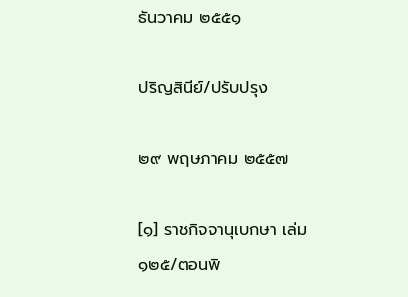ธันวาคม ๒๕๕๑

ปริญสินีย์/ปรับปรุง

๒๙ พฤษภาคม ๒๕๕๗

[๑] ราชกิจจานุเบกษา เล่ม ๑๒๕/ตอนพิ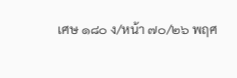เศษ ๑๘๐ ง/หน้า ๗๐/๒๖ พฤศ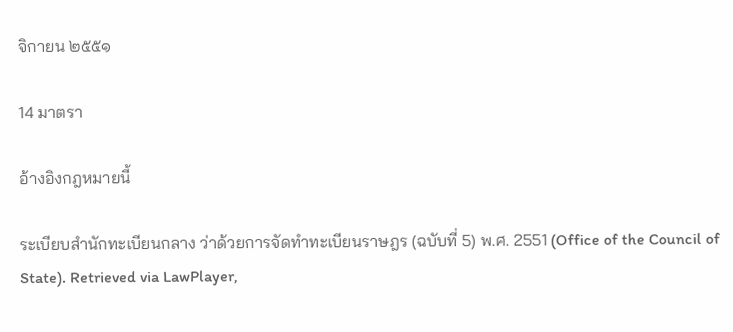จิกายน ๒๕๕๑

14 มาตรา

อ้างอิงกฎหมายนี้

ระเบียบสำนักทะเบียนกลาง ว่าด้วยการจัดทำทะเบียนราษฎร (ฉบับที่ 5) พ.ศ. 2551 (Office of the Council of State). Retrieved via LawPlayer,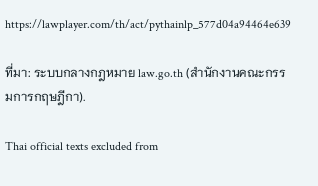https://lawplayer.com/th/act/pythainlp_577d04a94464e639

ที่มา: ระบบกลางกฎหมาย law.go.th (สำนักงานคณะกรรมการกฤษฎีกา).

Thai official texts excluded from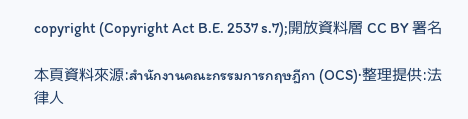copyright (Copyright Act B.E. 2537 s.7);開放資料層 CC BY 署名

本頁資料來源:สำนักงานคณะกรรมการกฤษฎีกา (OCS)·整理提供:法律人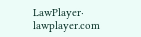LawPlayer· lawplayer.com